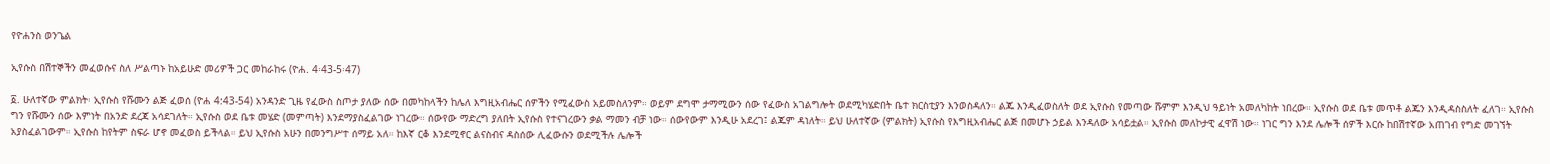የዮሐንስ ወንጌል

ኢየሱስ በሽተኞችን መፈወሱና ስለ ሥልጣኑ ከአይሁድ መሪዎች ጋር መከራከሩ (ዮሐ. 4፡43-5፡47)

፩. ሁለተኛው ምልክት፡ ኢየሱስ የሹሙን ልጅ ፈወሰ (ዮሐ 4:43-54) አንዳንድ ጊዜ የፈውስ ስጦታ ያለው ሰው በመካከላችን ከሌለ እግዚአብሔር ሰዎችን የሚፈውስ አይመስለንም። ወይም ደግሞ ታማሚውን ሰው የፈውስ አገልግሎት ወደሚካሄድበት ቤተ ክርስቲያን እንወስዳለን። ልጁ እንዲፈወስለት ወደ ኢየሱስ የመጣው ሹምም እንዲህ ዓይነት አመለካከት ነበረው። ኢየሱስ ወደ ቤቱ መጥቶ ልጁን እንዲዳስስለት ፈለገ። ኢየሱስ ግን የሹሙን ሰው እምነት በአንድ ደረጃ አሳደገለት። ኢየሱስ ወደ ቤቱ መሄድ (መምጣት) እንደማያስፈልገው ነገረው። ሰውየው ማድረግ ያለበት ኢየሱስ የተናገረውን ቃል ማመን ብቻ ነው። ሰውየውም እንዲሁ አደረገ፤ ልጁም ዳነለት። ይህ ሁለተኛው (ምልክት) ኢየሱስ የእግዚአብሔር ልጅ በመሆኑ ኃይል እንዳለው አሳይቷል። ኢየሱስ መለኮታዊ ፈዋሽ ነው። ነገር ግን እንደ ሌሎች ሰዎች እርሱ ከበሽተኛው አጠገብ የግድ መገኘት አያስፈልገውም። ኢየሱስ ከየትም ስፍራ ሆኖ መፈወስ ይችላል። ይህ ኢየሱስ አሁን በመንግሥተ ሰማይ አለ። ከእኛ ርቆ እንደሚኖር ልናስብና ዳስሰው ሊፈውሱን ወደሚችሉ ሌሎች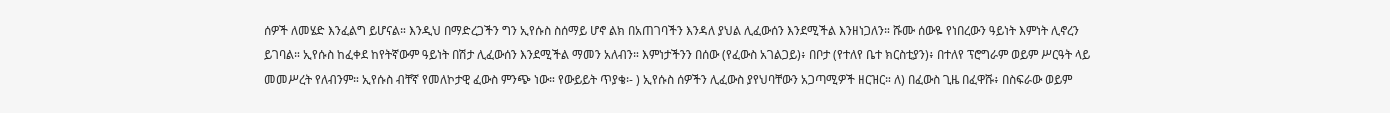ሰዎች ለመሄድ እንፈልግ ይሆናል። እንዲህ በማድረጋችን ግን ኢየሱስ ስሰማይ ሆኖ ልክ በአጠገባችን እንዳለ ያህል ሊፈውሰን እንደሚችል እንዘነጋለን። ሹሙ ሰውዬ የነበረውን ዓይነት እምነት ሊኖረን ይገባል። ኢየሱስ ከፈቀደ ከየትኛውም ዓይነት በሽታ ሊፈውሰን እንደሚችል ማመን አለብን። እምነታችንን በሰው (የፈውስ አገልጋይ)፥ በቦታ (የተለየ ቤተ ክርስቲያን)፥ በተለየ ፕሮግራም ወይም ሥርዓት ላይ መመሥረት የለብንም። ኢየሱስ ብቸኛ የመለኮታዊ ፈውስ ምንጭ ነው። የውይይት ጥያቄ፡- ) ኢየሱስ ሰዎችን ሊፈውስ ያየህባቸውን አጋጣሚዎች ዘርዝር። ለ) በፈውስ ጊዜ በፈዋሹ፥ በስፍራው ወይም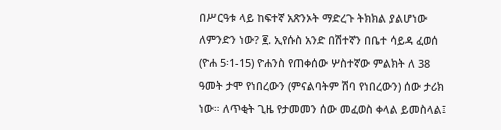በሥርዓቱ ላይ ከፍተኛ አጽንኦት ማድረጉ ትክክል ያልሆነው ለምንድን ነው? ፪. ኢየሱስ አንድ በሽተኛን በቤተ ሳይዳ ፈወሰ (ዮሐ 5፡1-15) ዮሐንስ የጠቀሰው ሦስተኛው ምልክት ለ 38 ዓመት ታሞ የነበረውን (ምናልባትም ሽባ የነበረውን) ሰው ታሪክ ነው። ለጥቂት ጊዜ የታመመን ሰው መፈወስ ቀላል ይመስላል፤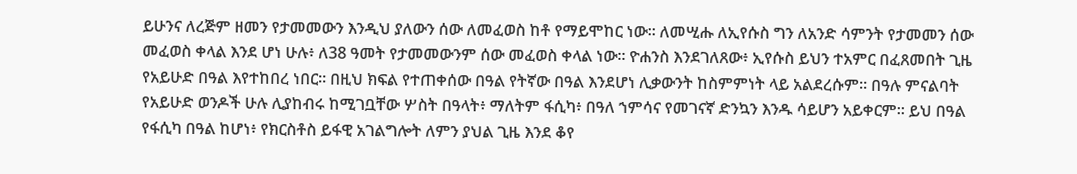ይሁንና ለረጅም ዘመን የታመመውን እንዲህ ያለውን ሰው ለመፈወስ ከቶ የማይሞከር ነው። ለመሢሑ ለኢየሱስ ግን ለአንድ ሳምንት የታመመን ሰው መፈወስ ቀላል እንደ ሆነ ሁሉ፥ ለ38 ዓመት የታመመውንም ሰው መፈወስ ቀላል ነው። ዮሐንስ እንደገለጸው፥ ኢየሱስ ይህን ተአምር በፈጸመበት ጊዜ የአይሁድ በዓል እየተከበረ ነበር። በዚህ ክፍል የተጠቀሰው በዓል የትኛው በዓል እንደሆነ ሊቃውንት ከስምምነት ላይ አልደረሱም። በዓሉ ምናልባት የአይሁድ ወንዶች ሁሉ ሊያከብሩ ከሚገቧቸው ሦስት በዓላት፥ ማለትም ፋሲካ፥ በዓለ ኀምሳና የመገናኛ ድንኳን እንዱ ሳይሆን አይቀርም። ይህ በዓል የፋሲካ በዓል ከሆነ፥ የክርስቶስ ይፋዊ አገልግሎት ለምን ያህል ጊዜ እንደ ቆየ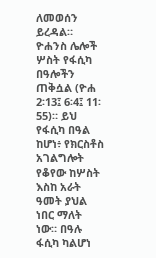ለመወሰን ይረዳል። ዮሐንስ ሌሎች ሦስት የፋሲካ በዓሎችን ጠቅሷል (ዮሐ 2፡13፤ 6፡4፤ 11፡55)። ይህ የፋሲካ በዓል ከሆነ፥ የክርስቶስ አገልግሎት የቆየው ከሦስት እስከ አራት ዓመት ያህል ነበር ማለት ነው። በዓሉ ፋሲካ ካልሆነ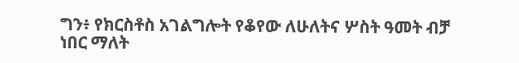ግን፥ የክርስቶስ አገልግሎት የቆየው ለሁለትና ሦስት ዓመት ብቻ ነበር ማለት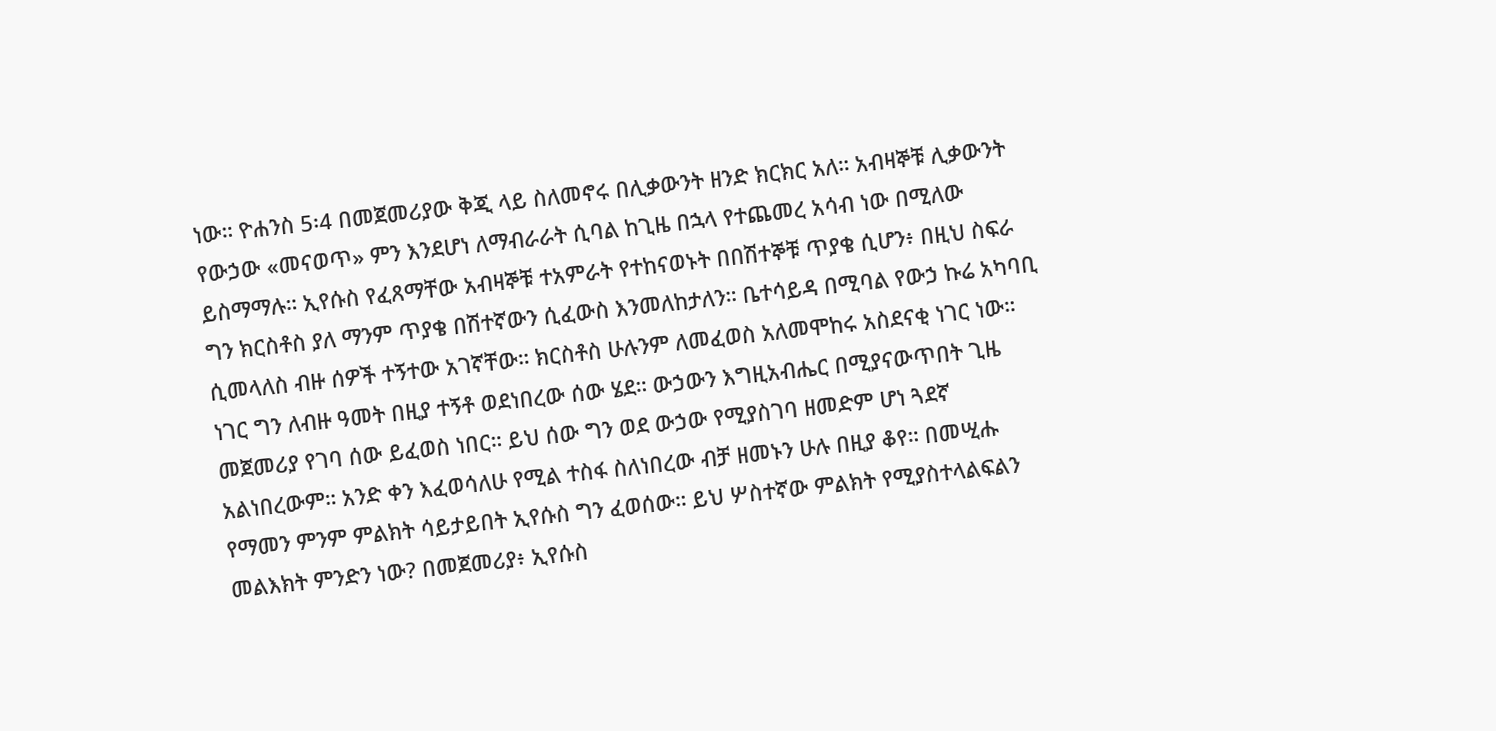ነው። ዮሐንስ 5፡4 በመጀመሪያው ቅጂ ላይ ስለመኖሩ በሊቃውንት ዘንድ ክርክር አለ። አብዛኞቹ ሊቃውንት የውኃው «መናወጥ» ምን እንደሆነ ለማብራራት ሲባል ከጊዜ በኋላ የተጨመረ አሳብ ነው በሚለው ይስማማሉ። ኢየሱስ የፈጸማቸው አብዛኞቹ ተአምራት የተከናወኑት በበሽተኞቹ ጥያቄ ሲሆን፥ በዚህ ስፍራ ግን ክርስቶስ ያለ ማንም ጥያቄ በሽተኛውን ሲፈውስ እንመለከታለን። ቤተሳይዳ በሚባል የውኃ ኩሬ አካባቢ ሲመላለስ ብዙ ሰዎች ተኝተው አገኛቸው። ክርስቶስ ሁሉንም ለመፈወስ አለመሞከሩ አስደናቂ ነገር ነው። ነገር ግን ለብዙ ዓመት በዚያ ተኝቶ ወደነበረው ሰው ሄደ። ውኃውን እግዚአብሔር በሚያናውጥበት ጊዜ መጀመሪያ የገባ ሰው ይፈወስ ነበር። ይህ ሰው ግን ወደ ውኃው የሚያስገባ ዘመድም ሆነ ጓደኛ አልነበረውም። አንድ ቀን እፈወሳለሁ የሚል ተስፋ ስለነበረው ብቻ ዘመኑን ሁሉ በዚያ ቆየ። በመሢሑ የማመን ምንም ምልክት ሳይታይበት ኢየሱስ ግን ፈወሰው። ይህ ሦስተኛው ምልክት የሚያስተላልፍልን መልእክት ምንድን ነው? በመጀመሪያ፥ ኢየሱስ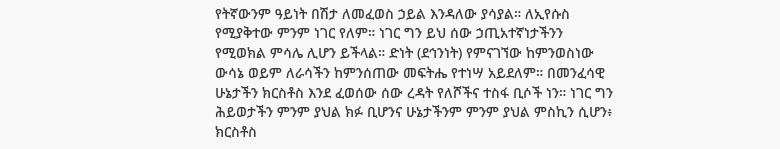የትኛውንም ዓይነት በሽታ ለመፈወስ ኃይል እንዳለው ያሳያል። ለኢየሱስ የሚያቅተው ምንም ነገር የለም። ነገር ግን ይህ ሰው ኃጢአተኛነታችንን የሚወክል ምሳሌ ሊሆን ይችላል። ድነት (ደኅንነት) የምናገኘው ከምንወስነው ውሳኔ ወይም ለራሳችን ከምንሰጠው መፍትሔ የተነሣ አይደለም። በመንፈሳዊ ሁኔታችን ክርስቶስ እንደ ፈወሰው ሰው ረዳት የለሾችና ተስፋ ቢሶች ነን። ነገር ግን ሕይወታችን ምንም ያህል ክፉ ቢሆንና ሁኔታችንም ምንም ያህል ምስኪን ሲሆን፥ ክርስቶስ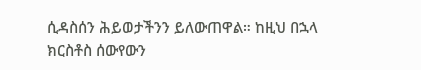ሲዳስሰን ሕይወታችንን ይለውጠዋል። ከዚህ በኋላ ክርስቶስ ሰውየውን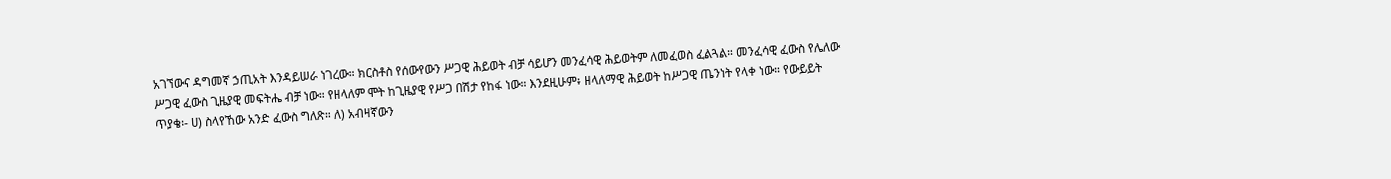አገኘውና ዳግመኛ ኃጢአት እንዳይሠራ ነገረው። ክርስቶስ የሰውየውን ሥጋዊ ሕይወት ብቻ ሳይሆን መንፈሳዊ ሕይወትም ለመፈወስ ፈልጓል። መንፈሳዊ ፈውስ የሌለው ሥጋዊ ፈውስ ጊዜያዊ መፍትሔ ብቻ ነው። የዘላለም ሞት ከጊዜያዊ የሥጋ በሽታ የከፋ ነው። እንደዚሁም፥ ዘላለማዊ ሕይወት ከሥጋዊ ጤንነት የላቀ ነው። የውይይት ጥያቄ፡- ሀ) ስላየኸው አንድ ፈውስ ግለጽ። ለ) አብዛኛውን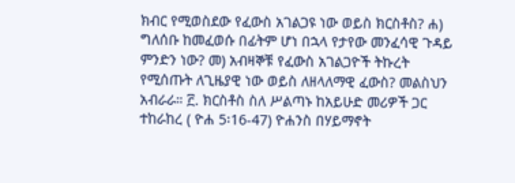ክብር የሚወስደው የፈውስ አገልጋዩ ነው ወይስ ክርስቶስ? ሐ) ግለሰቡ ከመፈወሱ በፊትም ሆነ በኋላ የታየው መንፈሳዊ ጉዳይ ምንድን ነው? መ) አብዛኞቹ የፈውስ አገልጋዮች ትኩረት የሚሰጡት ለጊዜያዊ ነው ወይስ ለዘላለማዊ ፈውስ? መልስህን አብራራ። ፫. ክርስቶስ ስለ ሥልጣኑ ከአይሁድ መሪዎች ጋር ተከራከረ ( ዮሐ 5፡16-47) ዮሐንስ በሃይማኖት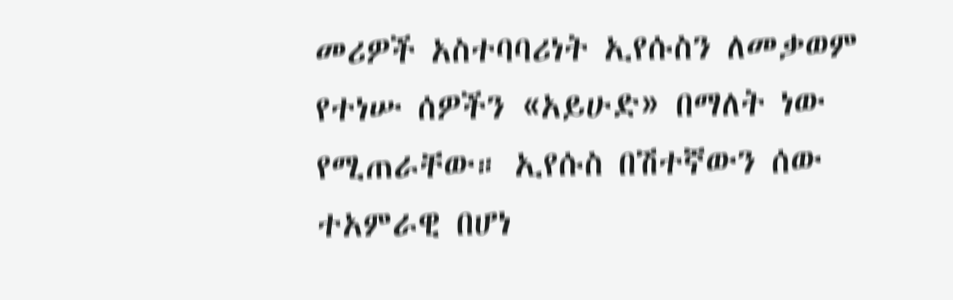መሪዎች አስተባባሪነት ኢየሱስን ለመቃወም የተነሡ ሰዎችን «አይሁድ» በማለት ነው የሚጠራቸው። ኢየሱስ በሽተኛውን ሰው ተአምራዊ በሆነ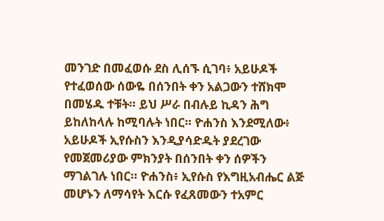መንገድ በመፈወሱ ደስ ሊሰኙ ሲገባ፥ አይሁዶች የተፈወሰው ሰውዬ በሰንበት ቀን አልጋውን ተሸክሞ በመሄዱ ተቹት። ይህ ሥራ በብሉይ ኪዳን ሕግ ይከለከላሉ ከሚባሉት ነበር። ዮሐንስ እንደሚለው፥ አይሁዶች ኢየሱስን እንዲያሳድዱት ያደረገው የመጀመሪያው ምክንያት በሰንበት ቀን ሰዎችን ማገልገሉ ነበር። ዮሐንስ፥ ኢየሱስ የእግዚአብሔር ልጅ መሆኑን ለማሳየት እርሱ የፈጸመውን ተአምር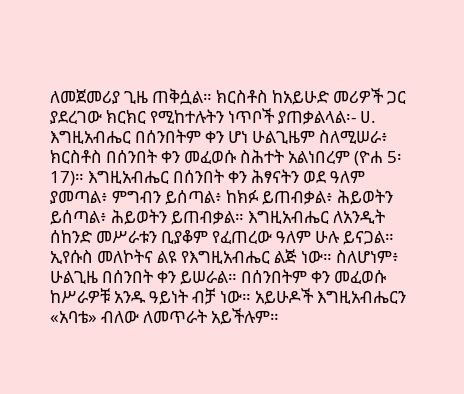ለመጀመሪያ ጊዜ ጠቅሷል። ክርስቶስ ከአይሁድ መሪዎች ጋር ያደረገው ክርክር የሚከተሉትን ነጥቦች ያጠቃልላል፡- ሀ. እግዚአብሔር በሰንበትም ቀን ሆነ ሁልጊዜም ስለሚሠራ፥ ክርስቶስ በሰንበት ቀን መፈወሱ ስሕተት አልነበረም (ዮሐ 5፡17)። እግዚአብሔር በሰንበት ቀን ሕፃናትን ወደ ዓለም ያመጣል፥ ምግብን ይሰጣል፥ ከክፉ ይጠብቃል፥ ሕይወትን ይሰጣል፥ ሕይወትን ይጠብቃል። እግዚአብሔር ለአንዲት ሰከንድ መሥራቱን ቢያቆም የፈጠረው ዓለም ሁሉ ይናጋል። ኢየሱስ መለኮትና ልዩ የእግዚአብሔር ልጅ ነው። ስለሆነም፥ ሁልጊዜ በሰንበት ቀን ይሠራል። በሰንበትም ቀን መፈወሱ ከሥራዎቹ አንዱ ዓይነት ብቻ ነው። አይሁዶች እግዚአብሔርን «አባቴ» ብለው ለመጥራት አይችሉም።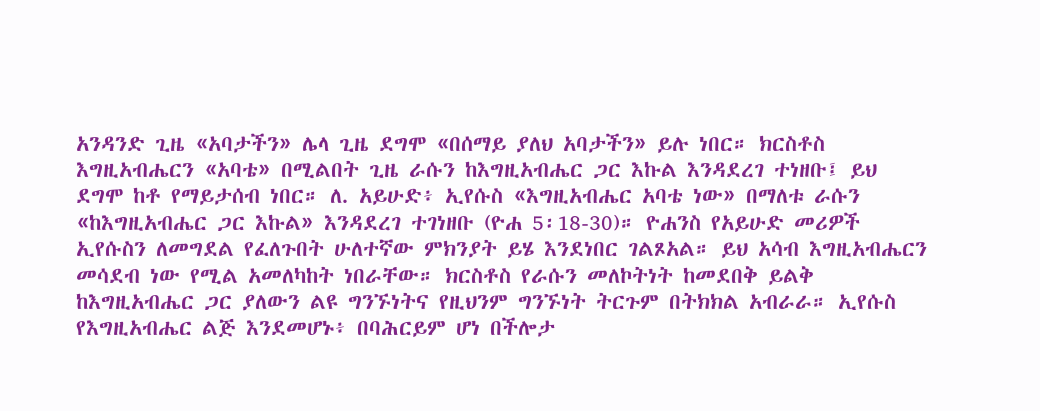አንዳንድ ጊዜ «አባታችን» ሌላ ጊዜ ደግሞ «በሰማይ ያለህ አባታችን» ይሉ ነበር። ክርስቶስ እግዚአብሔርን «አባቴ» በሚልበት ጊዜ ራሱን ከእግዚአብሔር ጋር እኩል እንዳደረገ ተነዘቡ፤ ይህ ደግሞ ከቶ የማይታሰብ ነበር። ለ. አይሁድ፥ ኢየሱስ «እግዚአብሔር አባቴ ነው» በማለቱ ራሱን «ከእግዚአብሔር ጋር እኩል» እንዳደረገ ተገነዘቡ (ዮሐ 5፡18-30)። ዮሐንስ የአይሁድ መሪዎች ኢየሱስን ለመግደል የፈለጉበት ሁለተኛው ምክንያት ይሄ እንደነበር ገልጾአል። ይህ አሳብ እግዚአብሔርን መሳደብ ነው የሚል አመለካከት ነበራቸው። ክርስቶስ የራሱን መለኮትነት ከመደበቅ ይልቅ ከእግዚአብሔር ጋር ያለውን ልዩ ግንኙነትና የዚህንም ግንኙነት ትርጉም በትክክል አብራራ። ኢየሱስ የእግዚአብሔር ልጅ እንደመሆኑ፥ በባሕርይም ሆነ በችሎታ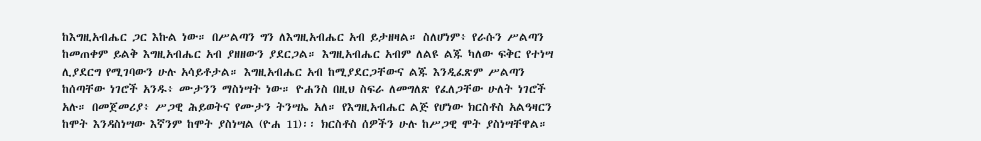ከእግዚአብሔር ጋር እኩል ነው። በሥልጣን ግን ለእግዚአብሔር አብ ይታዘዛል። ስለሆነም፥ የራሱን ሥልጣን ከመጠቀም ይልቅ እግዚአብሔር አብ ያዘዘውን ያደርጋል። እግዚአብሔር አብም ለልዩ ልጁ ካለው ፍቅር የተነሣ ሊያደርግ የሚገባውን ሁሉ አሳይቶታል። እግዚአብሔር አብ ከሚያደርጋቸውና ልጁ እንዲፈጽም ሥልጣን ከሰጣቸው ነገሮች አንዱ፥ ሙታንን ማስነሣት ነው። ዮሐንስ በዚህ ስፍራ ለመግለጽ የፈለጋቸው ሁለት ነገሮች አሉ። በመጀመሪያ፥ ሥጋዊ ሕይወትና የሙታን ትንሣኤ አለ። የእግዚአብሔር ልጅ የሆነው ክርስቶስ አልዓዛርን ከሞት እንዳስነሣው እኛንም ከሞት ያስነሣል (ዮሐ 11)፡፡ ክርስቶስ ሰዎችን ሁሉ ከሥጋዊ ሞት ያስነሣቸዋል።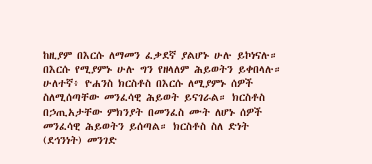ከዚያም በእርሱ ለማመን ፈቃደኛ ያልሆኑ ሁሉ ይኮነናሉ። በእርሱ የሚያምኑ ሁሉ ግን የዘላለም ሕይወትን ይቀበላሉ። ሁለተኛ፥ ዮሐንስ ክርስቶስ በእርሱ ለሚያምኑ ሰዎች ስለሚሰጣቸው መንፈሳዊ ሕይወት ይናገራል። ክርስቶስ በኃጢአታቸው ምክንያት በመንፈስ ሙት ለሆኑ ሰዎች መንፈሳዊ ሕይወትን ይሰጣል። ክርስቶስ ስለ ድነት (ደኅንነት) መንገድ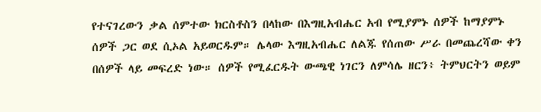የተናገረውን ቃል ሰምተው ክርስቶስን በላከው በእግዚአብሔር አብ የሚያምኑ ሰዎች ከማያምኑ ሰዎች ጋር ወደ ሲኦል አይወርዱም። ሌላው እግዚአብሔር ለልጁ የሰጠው ሥራ በመጨረሻው ቀን በሰዎች ላይ መፍረድ ነው። ሰዎች የሚፈርዱት ውጫዊ ነገርን ለምሳሌ ዘርን፥ ትምህርትን ወይም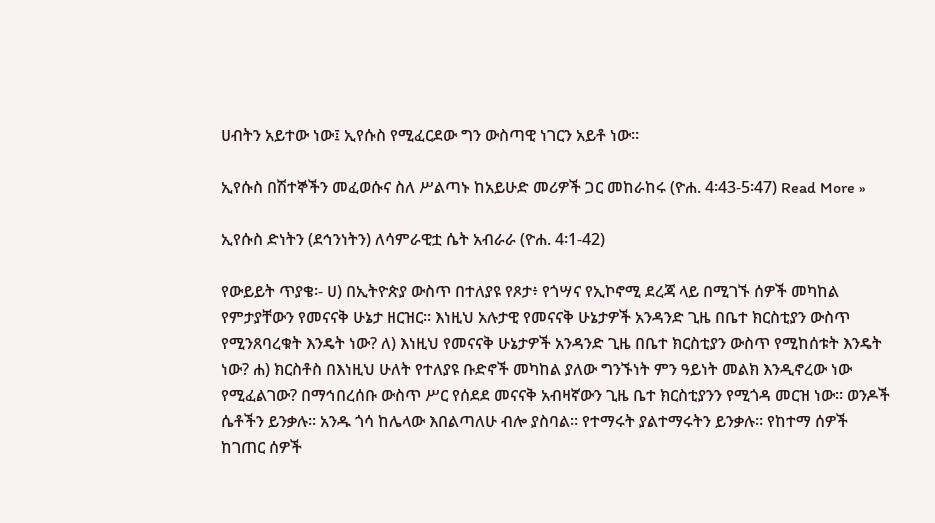ሀብትን አይተው ነው፤ ኢየሱስ የሚፈርደው ግን ውስጣዊ ነገርን አይቶ ነው።

ኢየሱስ በሽተኞችን መፈወሱና ስለ ሥልጣኑ ከአይሁድ መሪዎች ጋር መከራከሩ (ዮሐ. 4፡43-5፡47) Read More »

ኢየሱስ ድነትን (ደኅንነትን) ለሳምራዊቷ ሴት አብራራ (ዮሐ. 4፡1-42)

የውይይት ጥያቄ፡- ሀ) በኢትዮጵያ ውስጥ በተለያዩ የጾታ፥ የጎሣና የኢኮኖሚ ደረጃ ላይ በሚገኙ ሰዎች መካከል የምታያቸውን የመናናቅ ሁኔታ ዘርዝር። እነዚህ አሉታዊ የመናናቅ ሁኔታዎች አንዳንድ ጊዜ በቤተ ክርስቲያን ውስጥ የሚንጸባረቁት እንዴት ነው? ለ) እነዚህ የመናናቅ ሁኔታዎች አንዳንድ ጊዜ በቤተ ክርስቲያን ውስጥ የሚከሰቱት እንዴት ነው? ሐ) ክርስቶስ በእነዚህ ሁለት የተለያዩ ቡድኖች መካከል ያለው ግንኙነት ምን ዓይነት መልክ እንዲኖረው ነው የሚፈልገው? በማኅበረሰቡ ውስጥ ሥር የሰደደ መናናቅ አብዛኛውን ጊዜ ቤተ ክርስቲያንን የሚጎዳ መርዝ ነው። ወንዶች ሴቶችን ይንቃሉ። አንዱ ጎሳ ከሌላው እበልጣለሁ ብሎ ያስባል። የተማሩት ያልተማሩትን ይንቃሉ። የከተማ ሰዎች ከገጠር ሰዎች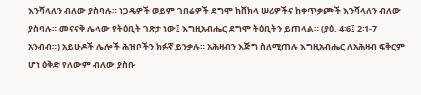እንሻላለን ብለው ያስባሉ። ነጋዴዎች ወይም ገበሬዎች ደግሞ ከሸክላ ሠሪዎችና ከቀጥቃጮች እንሻላለን ብለው ያስባሉ። መናናቅ ሌላው የትዕቢት ገጽታ ነው፤ እግዚአብሔር ደግሞ ትዕቢትን ይጠላል። (ያዕ. 4፡6፤ 2፡1-7 አንብብ።) አይሁዶች ሌሎች ሕዝቦችን ክፉኛ ይንቃሉ። አሕዛብን እጅግ ስለሚጠሉ እግዚአብሔር ለአሕዛብ ፍቅርም ሆነ ዕቅድ የለውም ብለው ያስቡ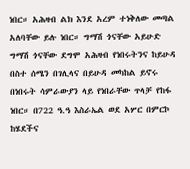ነበር። አሕዛብ ልክ እንደ አረም ተነቅለው መጣል አለባቸው ይሉ ነበር። ግማሽ ጎናቸው አይሁድ ግማሽ ጎናቸው ደግሞ አሕዛብ የነበሩትንና ከይሁዳ በስተ ሰሜን በገሊላና በይሁዳ መካከል ይኖሩ በነበሩት ሳምራውያን ላይ የነበራቸው ጥላቻ የከፋ ነበር። በ722 ዓ.ዓ እስራኤል ወደ አሦር በምርኮ ከሄደችና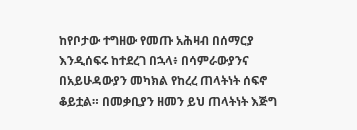ከየቦታው ተግዘው የመጡ አሕዛብ በሰማርያ እንዲሰፍሩ ከተደረገ በኋላ፥ በሳምራውያንና በአይሁዳውያን መካክል የከረረ ጠላትነት ሰፍኖ ቆይቷል። በመቃቢያን ዘመን ይህ ጠላትነት እጅግ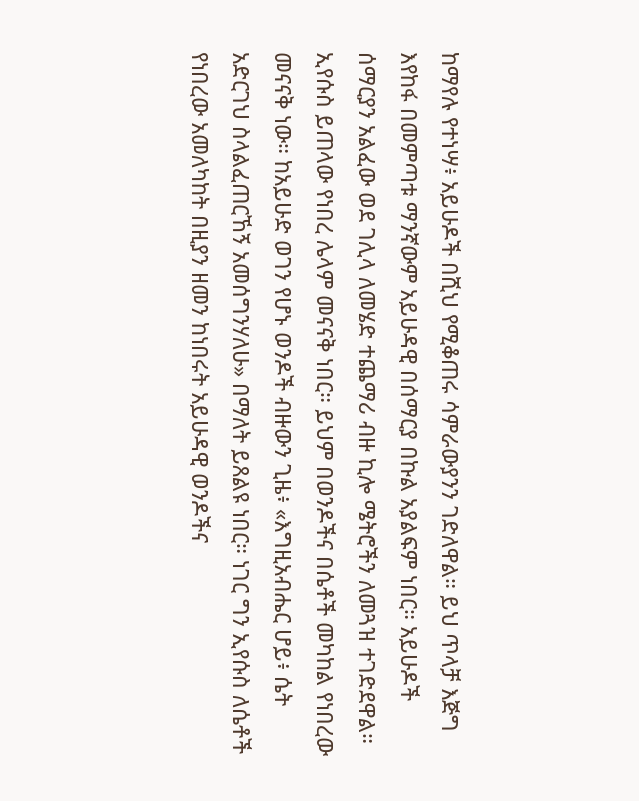ከማየሉ የተነሣ፥ አይሁዶች በሺህ የሚቆጠሩ ሳምራውያንን ገድለዋል። ይህ ጥላቻ እጅግ እየከፋ በመምጣቱ ማንኛውም አይሁዳዊ በሰማርያ በኩል አያልፍም ነበር። አይሁዶች ሰማርያን አልፈው ወደ ገሊላ ለመሄድ ተጨማሪ ብዙ ኪሎ ሜትሮችን ለመጓዝ ተገድደዋል። ኢየሱስ ይጠላው የነበረ ሌላም መናናቅ ነበር። ይህም በወንዶችና በሴቶች መካከል የነበረው መናናቅ ነው። ከአይሁድ ወገን የሆኑ ወንዶች ብዙውን ጊዜ፥ «እግዚአብሔር ሆይ፥ ሴት አድርገህ ስላልፈጠርኸኝ አመሰግንሃለሁ» በማለት ይጸልዩ ነበር። ነገር ግን ኢየሱስ ለሴቶች የነበረው አመለካከት በዚያን ዘመን ከነበሩት አይሁዳዊ ወንዶችና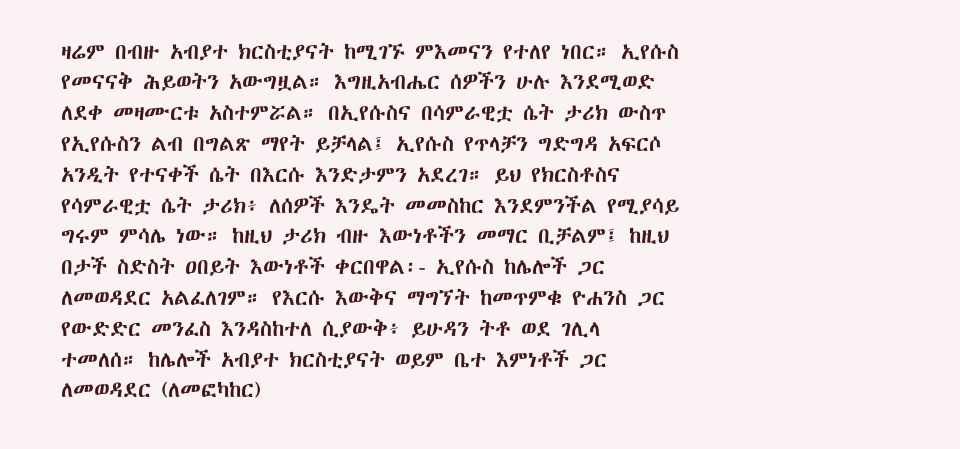ዛሬም በብዙ አብያተ ክርስቲያናት ከሚገኙ ምእመናን የተለየ ነበር። ኢየሱስ የመናናቅ ሕይወትን አውግዟል። እግዚአብሔር ሰዎችን ሁሉ እንደሚወድ ለደቀ መዛሙርቱ አስተምሯል። በኢየሱስና በሳምራዊቷ ሴት ታሪክ ውስጥ የኢየሱስን ልብ በግልጽ ማየት ይቻላል፤ ኢየሱስ የጥላቻን ግድግዳ አፍርሶ አንዲት የተናቀች ሴት በእርሱ እንድታምን አደረገ። ይህ የክርስቶስና የሳምራዊቷ ሴት ታሪክ፥ ለሰዎች እንዴት መመስከር እንደምንችል የሚያሳይ ግሩም ምሳሌ ነው። ከዚህ ታሪክ ብዙ እውነቶችን መማር ቢቻልም፤ ከዚህ በታች ስድስት ዐበይት እውነቶች ቀርበዋል፡- ኢየሱስ ከሌሎች ጋር ለመወዳደር አልፈለገም። የእርሱ እውቅና ማግኘት ከመጥምቁ ዮሐንስ ጋር የውድድር መንፈስ እንዳስከተለ ሲያውቅ፥ ይሁዳን ትቶ ወደ ገሊላ ተመለሰ። ከሌሎች አብያተ ክርስቲያናት ወይም ቤተ እምነቶች ጋር ለመወዳደር (ለመፎካከር)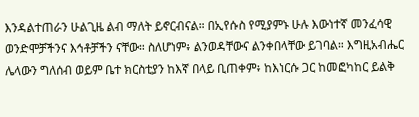እንዳልተጠራን ሁልጊዜ ልብ ማለት ይኖርብናል። በኢየሱስ የሚያምኑ ሁሉ እውነተኛ መንፈሳዊ ወንድሞቻችንና እኅቶቻችን ናቸው። ስለሆነም፥ ልንወዳቸውና ልንቀበላቸው ይገባል። እግዚአብሔር ሌላውን ግለሰብ ወይም ቤተ ክርስቲያን ከእኛ በላይ ቢጠቀም፥ ከእነርሱ ጋር ከመፎካከር ይልቅ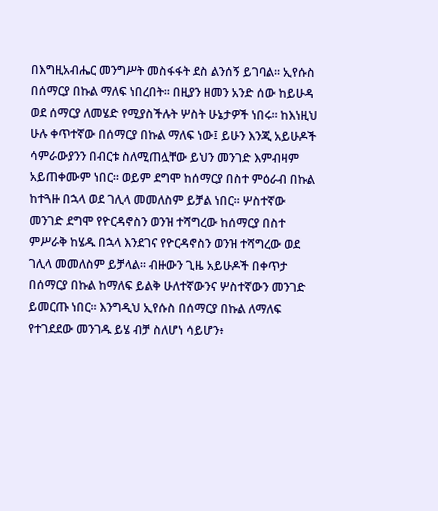በእግዚአብሔር መንግሥት መስፋፋት ደስ ልንሰኝ ይገባል። ኢየሱስ በሰማርያ በኩል ማለፍ ነበረበት። በዚያን ዘመን አንድ ሰው ከይሁዳ ወደ ሰማርያ ለመሄድ የሚያስችሉት ሦስት ሁኔታዎች ነበሩ። ከእነዚህ ሁሉ ቀጥተኛው በሰማርያ በኩል ማለፍ ነው፤ ይሁን እንጂ አይሁዶች ሳምራውያንን በብርቱ ስለሚጠሏቸው ይህን መንገድ እምብዛም አይጠቀሙም ነበር። ወይም ደግሞ ከሰማርያ በስተ ምዕራብ በኩል ከተጓዙ በኋላ ወደ ገሊላ መመለስም ይቻል ነበር። ሦስተኛው መንገድ ደግሞ የዮርዳኖስን ወንዝ ተሻግረው ከሰማርያ በስተ ምሥራቅ ከሄዱ በኋላ እንደገና የዮርዳኖስን ወንዝ ተሻግረው ወደ ገሊላ መመለስም ይቻላል። ብዙውን ጊዜ አይሁዶች በቀጥታ በሰማርያ በኩል ከማለፍ ይልቅ ሁለተኛውንና ሦስተኛውን መንገድ ይመርጡ ነበር። እንግዲህ ኢየሱስ በሰማርያ በኩል ለማለፍ የተገደደው መንገዱ ይሄ ብቻ ስለሆነ ሳይሆን፥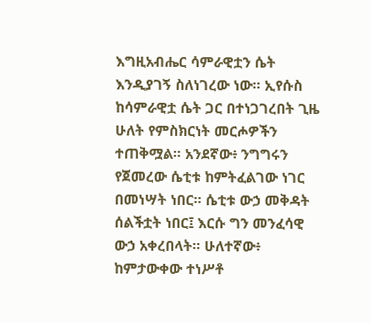እግዚአብሔር ሳምራዊቷን ሴት እንዲያገኝ ስለነገረው ነው። ኢየሱስ ከሳምራዊቷ ሴት ጋር በተነጋገረበት ጊዜ ሁለት የምስክርነት መርሖዎችን ተጠቅሟል። አንደኛው፥ ንግግሩን የጀመረው ሴቲቱ ከምትፈልገው ነገር በመነሣት ነበር። ሴቲቱ ውኃ መቅዳት ሰልችቷት ነበር፤ እርሱ ግን መንፈሳዊ ውኃ አቀረበላት። ሁለተኛው፥ ከምታውቀው ተነሥቶ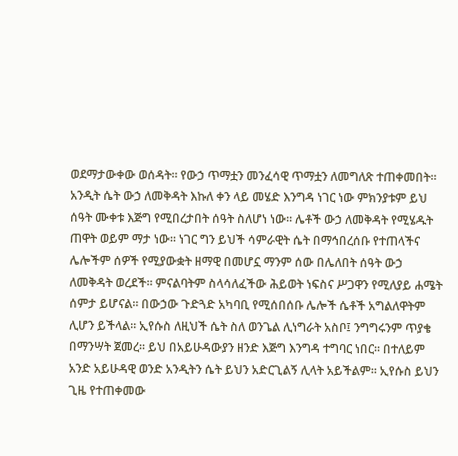ወደማታውቀው ወሰዳት። የውኃ ጥማቷን መንፈሳዊ ጥማቷን ለመግለጽ ተጠቀመበት። አንዲት ሴት ውኃ ለመቅዳት እኩለ ቀን ላይ መሄድ እንግዳ ነገር ነው ምክንያቱም ይህ ሰዓት ሙቀቱ እጅግ የሚበረታበት ሰዓት ስለሆነ ነው። ሌቶች ውኃ ለመቅዳት የሚሄዱት ጠዋት ወይም ማታ ነው። ነገር ግን ይህች ሳምራዊት ሴት በማኅበረሰቡ የተጠላችና ሌሎችም ሰዎች የሚያውቋት ዘማዊ በመሆኗ ማንም ሰው በሌለበት ሰዓት ውኃ ለመቅዳት ወረደች። ምናልባትም ስላሳለፈችው ሕይወት ነፍስና ሥጋዋን የሚለያይ ሐሜት ሰምታ ይሆናል። በውኃው ጉድጓድ አካባቢ የሚሰበሰቡ ሌሎች ሴቶች አግልለዋትም ሊሆን ይችላል። ኢየሱስ ለዚህች ሴት ስለ ወንጌል ሊነግራት አስቦ፤ ንግግሩንም ጥያቄ በማንሣት ጀመረ። ይህ በአይሁዳውያን ዘንድ እጅግ እንግዳ ተግባር ነበር። በተለይም አንድ አይሁዳዊ ወንድ አንዲትን ሴት ይህን አድርጊልኝ ሊላት አይችልም። ኢየሱስ ይህን ጊዜ የተጠቀመው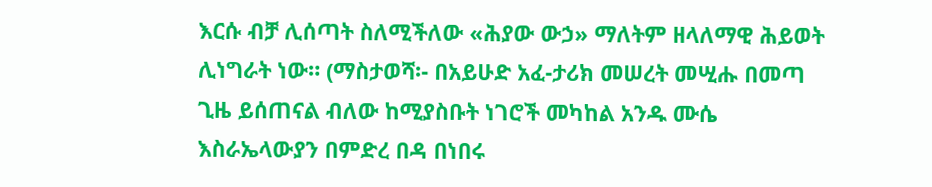እርሱ ብቻ ሊሰጣት ስለሚችለው «ሕያው ውኃ» ማለትም ዘላለማዊ ሕይወት ሊነግራት ነው። (ማስታወሻ፡- በአይሁድ አፈ-ታሪክ መሠረት መሢሑ በመጣ ጊዜ ይሰጠናል ብለው ከሚያስቡት ነገሮች መካከል አንዱ ሙሴ እስራኤላውያን በምድረ በዳ በነበሩ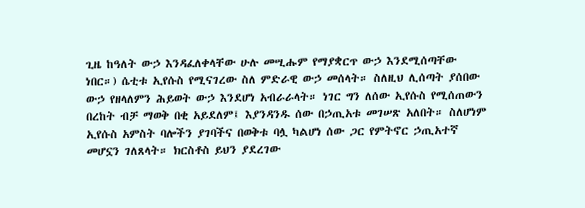ጊዜ ከዓለት ውኃ እንዳፈለቀላቸው ሁሉ መሢሑም የማያቋርጥ ውኃ እንደሚሰጣቸው ነበር።) ሴቲቱ ኢየሱስ የሚናገረው ስለ ምድራዊ ውኃ መሰላት። ስለዚህ ሊሰጣት ያሰበው ውኃ የዘላለምን ሕይወት ውኃ እንደሆነ አብራራላት። ነገር ግን ለሰው ኢየሱስ የሚሰጠውን በረከት ብቻ ማወቅ በቂ አይደለም፤ እያንዳንዱ ሰው በኃጢአቱ መገሠጽ አለበት። ስለሆነም ኢየሱስ አምስት ባሎችን ያገባችና በወቅቱ ባሏ ካልሆነ ሰው ጋር የምትኖር ኃጢአተኛ መሆኗን ገለጸላት። ክርስቶስ ይህን ያደረገው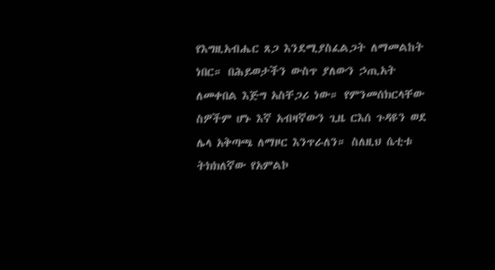የእግዚአብሔር ጸጋ እንደሚያስፈልጋት ለማመልከት ነበር። በሕይወታችን ውስጥ ያለውን ኃጢአት ለመቀበል እጅግ አስቸጋሪ ነው። የምንመሰክርላቸው ስዎችም ሆኑ እኛ አብዛኛውን ጊዜ ርእሰ ጉዳዩን ወደ ሌላ አቅጣጫ ለማዞር እንጥራለን። ስለዚህ ሴቲቱ ትክክለኛው የአምልኮ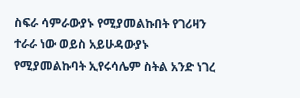ስፍራ ሳምራውያኑ የሚያመልኩበት የገሪዛን ተራራ ነው ወይስ አይሁዳውያኑ የሚያመልኩባት ኢየሩሳሌም ስትል አንድ ነገረ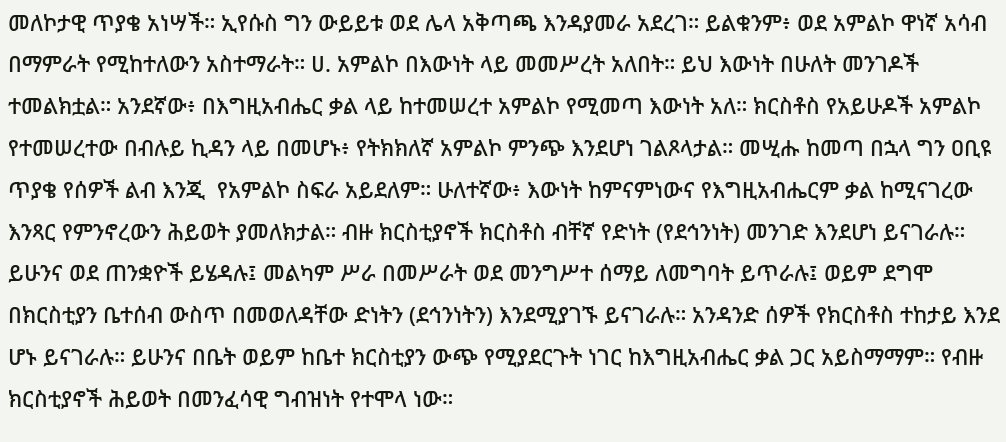መለኮታዊ ጥያቄ አነሣች። ኢየሱስ ግን ውይይቱ ወደ ሌላ አቅጣጫ እንዳያመራ አደረገ። ይልቁንም፥ ወደ አምልኮ ዋነኛ አሳብ በማምራት የሚከተለውን አስተማራት። ሀ. አምልኮ በእውነት ላይ መመሥረት አለበት። ይህ እውነት በሁለት መንገዶች ተመልክቷል። አንደኛው፥ በእግዚአብሔር ቃል ላይ ከተመሠረተ አምልኮ የሚመጣ እውነት አለ። ክርስቶስ የአይሁዶች አምልኮ የተመሠረተው በብሉይ ኪዳን ላይ በመሆኑ፥ የትክክለኛ አምልኮ ምንጭ እንደሆነ ገልጾላታል። መሢሑ ከመጣ በኋላ ግን ዐቢዩ ጥያቄ የሰዎች ልብ እንጂ  የአምልኮ ስፍራ አይደለም። ሁለተኛው፥ እውነት ከምናምነውና የእግዚአብሔርም ቃል ከሚናገረው እንጻር የምንኖረውን ሕይወት ያመለክታል። ብዙ ክርስቲያኖች ክርስቶስ ብቸኛ የድነት (የደኅንነት) መንገድ እንደሆነ ይናገራሉ። ይሁንና ወደ ጠንቋዮች ይሄዳሉ፤ መልካም ሥራ በመሥራት ወደ መንግሥተ ሰማይ ለመግባት ይጥራሉ፤ ወይም ደግሞ በክርስቲያን ቤተሰብ ውስጥ በመወለዳቸው ድነትን (ደኅንነትን) እንደሚያገኙ ይናገራሉ። አንዳንድ ሰዎች የክርስቶስ ተከታይ እንደ ሆኑ ይናገራሉ። ይሁንና በቤት ወይም ከቤተ ክርስቲያን ውጭ የሚያደርጉት ነገር ከእግዚአብሔር ቃል ጋር አይስማማም። የብዙ ክርስቲያኖች ሕይወት በመንፈሳዊ ግብዝነት የተሞላ ነው።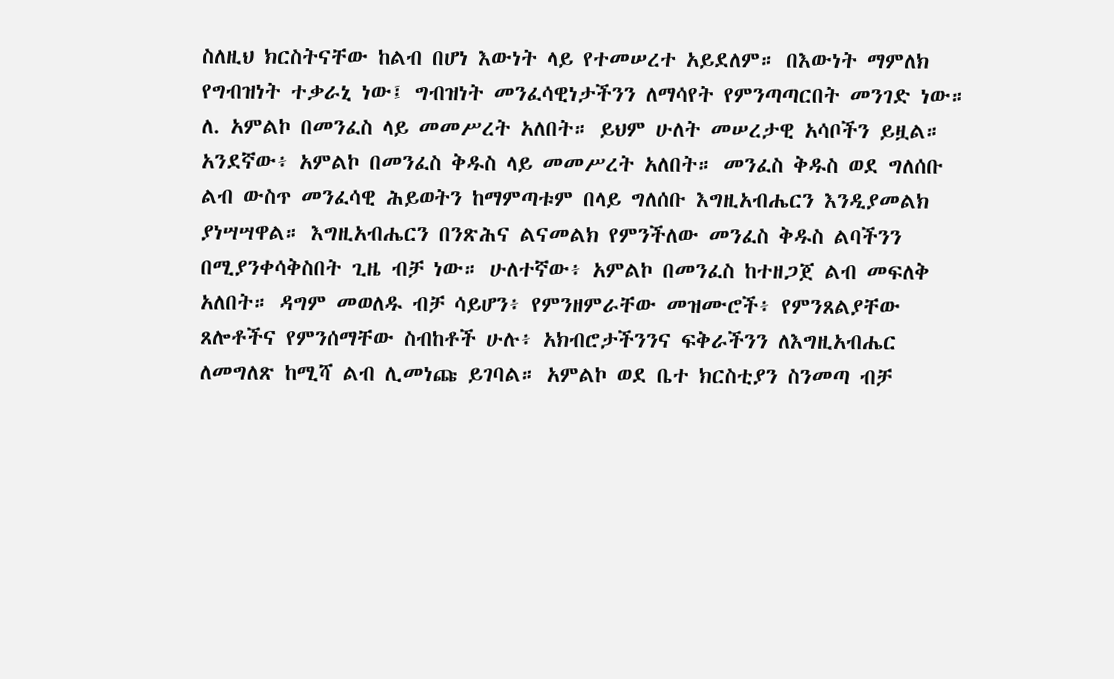ስለዚህ ክርስትናቸው ከልብ በሆነ እውነት ላይ የተመሠረተ አይደለም። በእውነት ማምለክ የግብዝነት ተቃራኒ ነው፤ ግብዝነት መንፈሳዊነታችንን ለማሳየት የምንጣጣርበት መንገድ ነው። ለ. አምልኮ በመንፈስ ላይ መመሥረት አለበት። ይህም ሁለት መሠረታዊ አሳቦችን ይዟል። አንደኛው፥ አምልኮ በመንፈስ ቅዱስ ላይ መመሥረት አለበት። መንፈስ ቅዱስ ወደ ግለሰቡ ልብ ውስጥ መንፈሳዊ ሕይወትን ከማምጣቱም በላይ ግለሰቡ እግዚአብሔርን እንዲያመልክ ያነሣሣዋል። እግዚአብሔርን በንጽሕና ልናመልክ የምንችለው መንፈስ ቅዱስ ልባችንን በሚያንቀሳቅስበት ጊዜ ብቻ ነው። ሁለተኛው፥ አምልኮ በመንፈስ ከተዘጋጀ ልብ መፍለቅ አለበት። ዳግም መወለዱ ብቻ ሳይሆን፥ የምንዘምራቸው መዝሙሮች፥ የምንጸልያቸው ጸሎቶችና የምንሰማቸው ስብከቶች ሁሉ፥ አክብሮታችንንና ፍቅራችንን ለእግዚአብሔር ለመግለጽ ከሚሻ ልብ ሊመነጩ ይገባል። አምልኮ ወደ ቤተ ክርስቲያን ስንመጣ ብቻ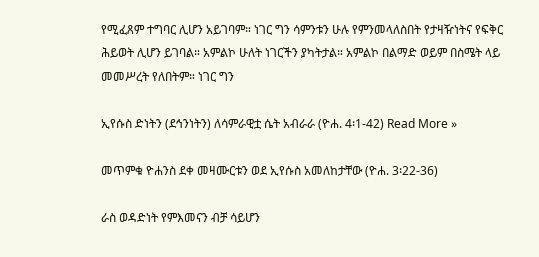የሚፈጸም ተግባር ሊሆን አይገባም። ነገር ግን ሳምንቱን ሁሉ የምንመላለስበት የታዛዥነትና የፍቅር ሕይወት ሊሆን ይገባል። አምልኮ ሁለት ነገርችን ያካትታል። አምልኮ በልማድ ወይም በስሜት ላይ መመሥረት የለበትም። ነገር ግን

ኢየሱስ ድነትን (ደኅንነትን) ለሳምራዊቷ ሴት አብራራ (ዮሐ. 4፡1-42) Read More »

መጥምቁ ዮሐንስ ደቀ መዛሙርቱን ወደ ኢየሱስ አመለከታቸው (ዮሐ. 3፡22-36)

ራስ ወዳድነት የምእመናን ብቻ ሳይሆን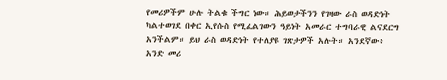የመሪዎችም ሁሉ ትልቁ ችግር ነው። ሕይወታችንን የገዛው ራስ ወዳድነት ካልተወገደ በቀር ኢየሱስ የሚፈልገውን ዓይነት አመራር ተግባራዊ ልናደርግ አንችልም። ይህ ራስ ወዳድነት የተለያዩ ገጽታዎች አሉት። አንደኛው፥ አንድ መሪ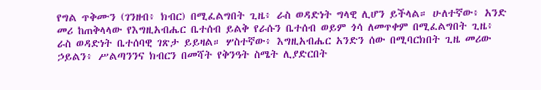የግል ጥቅሙን (ገንዘብ፥ ክብር) በሚፈልግበት ጊዜ፥ ራስ ወዳድነት ግላዊ ሊሆን ይችላል። ሁለተኛው፥ አንድ መሪ ከጠቅላላው የእግዚአብሔር ቤተሰብ ይልቅ የራሱን ቤተሰብ ወይም ጎሳ ለመጥቀም በሚፈልግበት ጊዜ፥ ራስ ወዳድነት ቤተሰባዊ ገጽታ ይይዛል። ሦስተኛው፥ እግዚአብሔር አንድን ሰው በሚባርክበት ጊዜ መሪው ኃይልን፥ ሥልጣንንና ክብርን በመሻት የቅንዓት ስሜት ሊያድርበት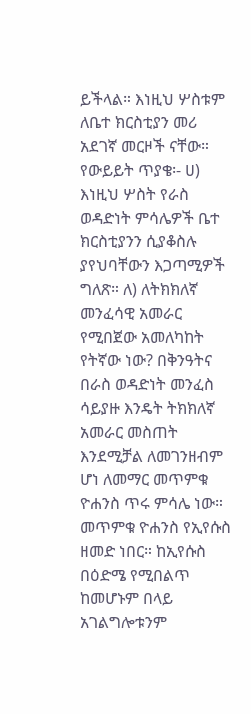ይችላል። እነዚህ ሦስቱም ለቤተ ክርስቲያን መሪ አደገኛ መርዞች ናቸው። የውይይት ጥያቄ፡- ሀ) እነዚህ ሦስት የራስ ወዳድነት ምሳሌዎች ቤተ ክርስቲያንን ሲያቆስሉ ያየህባቸውን እጋጣሚዎች ግለጽ። ለ) ለትክክለኛ መንፈሳዊ አመራር የሚበጀው አመለካከት የትኛው ነው? በቅንዓትና በራስ ወዳድነት መንፈስ ሳይያዙ እንዴት ትክክለኛ አመራር መስጠት እንደሚቻል ለመገንዘብም ሆነ ለመማር መጥምቁ ዮሐንስ ጥሩ ምሳሌ ነው። መጥምቁ ዮሐንስ የኢየሱስ ዘመድ ነበር። ከኢየሱስ በዕድሜ የሚበልጥ ከመሆኑም በላይ አገልግሎቱንም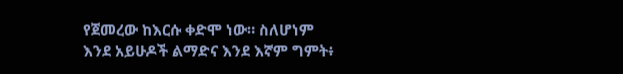የጀመረው ከእርሱ ቀድሞ ነው። ስለሆነም እንደ አይሁዶች ልማድና እንደ እኛም ግምት፥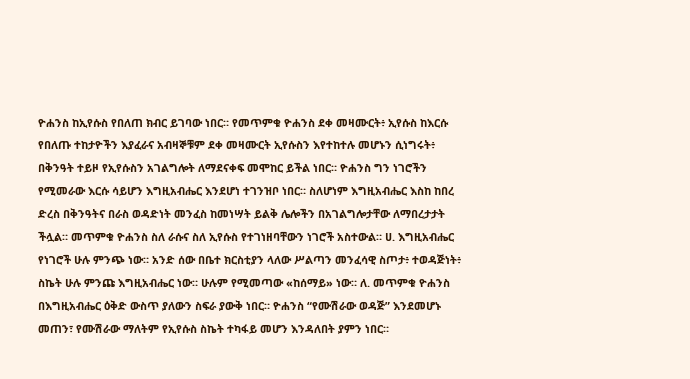ዮሐንስ ከኢየሱስ የበለጠ ክብር ይገባው ነበር። የመጥምቁ ዮሐንስ ደቀ መዛሙርት፥ ኢየሱስ ከእርሱ የበለጡ ተከታዮችን እያፈራና አብዛኞቹም ደቀ መዛሙርት ኢየሱስን እየተከተሉ መሆኑን ሲነግሩት፥ በቅንዓት ተይዞ የኢየሱስን አገልግሎት ለማደናቀፍ መሞከር ይችል ነበር። ዮሐንስ ግን ነገሮችን የሚመራው እርሱ ሳይሆን እግዚአብሔር እንደሆነ ተገንዝቦ ነበር። ስለሆነም እግዚአብሔር እስከ ከበረ ድረስ በቅንዓትና በራስ ወዳድነት መንፈስ ከመነሣት ይልቅ ሌሎችን በአገልግሎታቸው ለማበረታታት ችሏል። መጥምቁ ዮሐንስ ስለ ራሱና ስለ ኢየሱስ የተገነዘባቸውን ነገሮች አስተውል። ሀ. እግዚአብሔር የነገሮች ሁሉ ምንጭ ነው። አንድ ሰው በቤተ ክርስቲያን ላለው ሥልጣን መንፈሳዊ ስጦታ፥ ተወዳጅነት፥ ስኬት ሁሉ ምንጩ እግዚአብሔር ነው። ሁሉም የሚመጣው «ከሰማይ» ነው። ለ. መጥምቁ ዮሐንስ በእግዚአብሔር ዕቅድ ውስጥ ያለውን ስፍራ ያውቅ ነበር። ዮሐንስ “የሙሽራው ወዳጅ” እንደመሆኑ መጠን፣ የሙሽራው ማለትም የኢየሱስ ስኬት ተካፋይ መሆን እንዳለበት ያምን ነበር።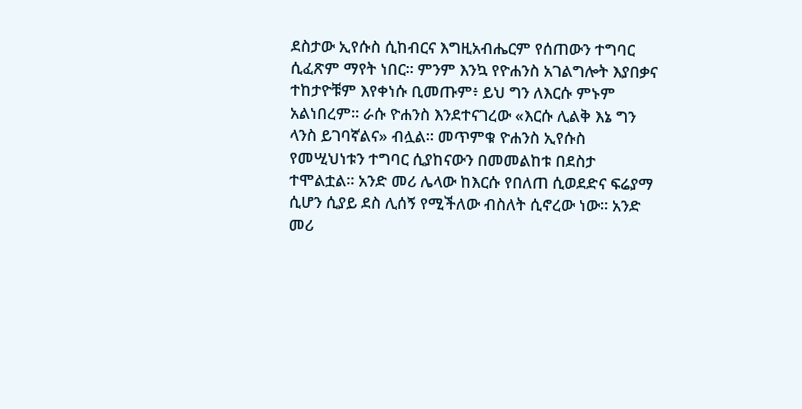ደስታው ኢየሱስ ሲከብርና እግዚአብሔርም የሰጠውን ተግባር ሲፈጽም ማየት ነበር። ምንም እንኳ የዮሐንስ አገልግሎት እያበቃና ተከታዮቹም እየቀነሱ ቢመጡም፥ ይህ ግን ለእርሱ ምኑም አልነበረም። ራሱ ዮሐንስ እንደተናገረው «እርሱ ሊልቅ እኔ ግን ላንስ ይገባኛልና» ብሏል። መጥምቁ ዮሐንስ ኢየሱስ የመሢህነቱን ተግባር ሲያከናውን በመመልከቱ በደስታ ተሞልቷል። አንድ መሪ ሌላው ከእርሱ የበለጠ ሲወደድና ፍሬያማ ሲሆን ሲያይ ደስ ሊሰኝ የሚችለው ብስለት ሲኖረው ነው። አንድ መሪ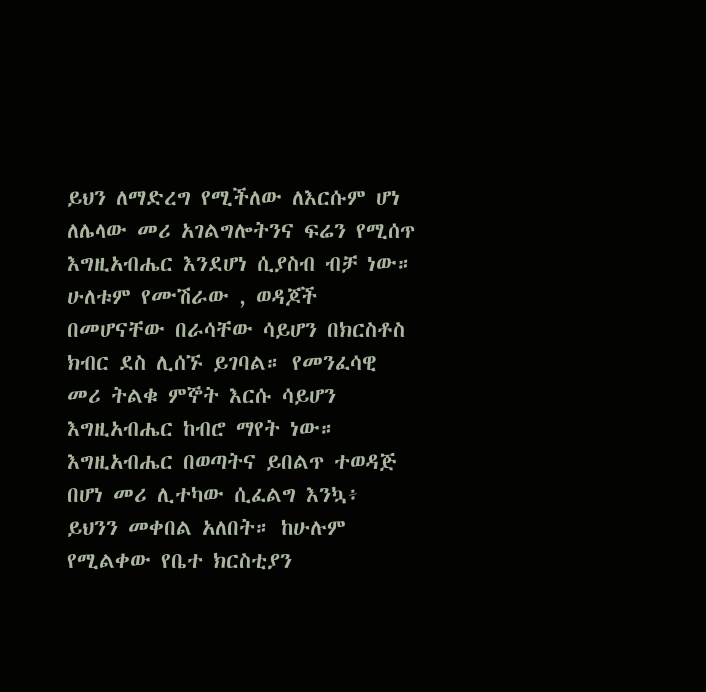ይህን ለማድረግ የሚችለው ለእርሱም ሆነ ለሌላው መሪ አገልግሎትንና ፍሬን የሚሰጥ እግዚአብሔር እንደሆነ ሲያስብ ብቻ ነው። ሁለቱም የሙሽራው , ወዳጆች በመሆናቸው በራሳቸው ሳይሆን በክርስቶስ ክብር ደስ ሊሰኙ ይገባል። የመንፈሳዊ መሪ ትልቁ ምኞት እርሱ ሳይሆን እግዚአብሔር ከብሮ ማየት ነው። እግዚአብሔር በወጣትና ይበልጥ ተወዳጅ በሆነ መሪ ሊተካው ሲፈልግ እንኳ፥ ይህንን መቀበል አለበት። ከሁሉም የሚልቀው የቤተ ክርስቲያን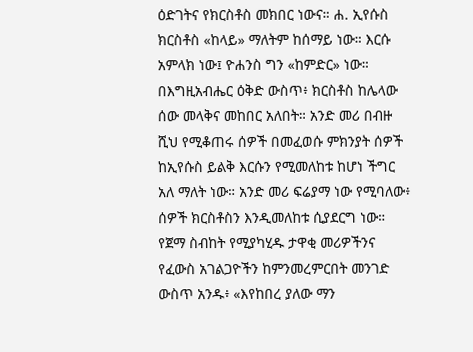ዕድገትና የክርስቶስ መክበር ነውና። ሐ. ኢየሱስ ክርስቶስ «ከላይ» ማለትም ከሰማይ ነው። እርሱ አምላክ ነው፤ ዮሐንስ ግን «ከምድር» ነው። በእግዚአብሔር ዕቅድ ውስጥ፥ ክርስቶስ ከሌላው ሰው መላቅና መከበር አለበት። አንድ መሪ በብዙ ሺህ የሚቆጠሩ ሰዎች በመፈወሱ ምክንያት ሰዎች ከኢየሱስ ይልቅ እርሱን የሚመለከቱ ከሆነ ችግር አለ ማለት ነው። አንድ መሪ ፍሬያማ ነው የሚባለው፥ ሰዎች ክርስቶስን እንዲመለከቱ ሲያደርግ ነው። የጀማ ስብከት የሚያካሂዱ ታዋቂ መሪዎችንና የፈውስ አገልጋዮችን ከምንመረምርበት መንገድ ውስጥ አንዱ፥ «እየከበረ ያለው ማን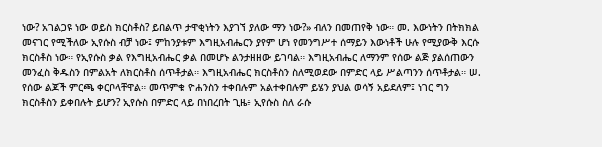ነው? አገልጋዩ ነው ወይስ ክርስቶስ? ይበልጥ ታዋቂነትን እያገኘ ያለው ማን ነው?» ብለን በመጠየቅ ነው። መ. እውነትን በትክክል መናገር የሚችለው ኢየሱስ ብቻ ነው፤ ምከንያቱም እግዚአብሔርን ያየም ሆነ የመንግሥተ ሰማይን እውነቶች ሁሉ የሚያውቅ እርሱ ክርስቶስ ነው። የኢየሱስ ቃል የእግዚአብሔር ቃል በመሆኑ ልንታዘዘው ይገባል። እግዚአብሔር ለማንም የሰው ልጅ ያልሰጠውን መንፈስ ቅዱስን በምልአት ለክርስቶስ ሰጥቶታል። እግዚአብሔር ክርስቶስን ስለሚወደው በምድር ላይ ሥልጣንን ሰጥቶታል። ሠ. የሰው ልጆች ምርጫ ቀርቦላቸዋል። መጥምቁ ዮሐንስን ተቀበሉም አልተቀበሉም ይሄን ያህል ወሳኝ አይደለም፤ ነገር ግን ክርስቶስን ይቀበሉት ይሆን? ኢየሱስ በምድር ላይ በነበረበት ጊዜ፥ ኢየሱስ ስለ ራሱ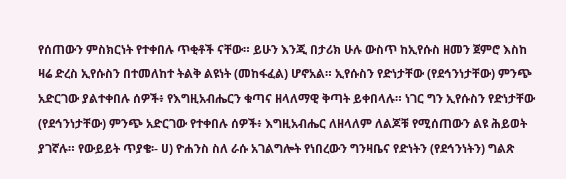የሰጠውን ምስክርነት የተቀበሉ ጥቂቶች ናቸው። ይሁን እንጂ በታሪክ ሁሉ ውስጥ ከኢየሱስ ዘመን ጀምሮ እስከ ዛሬ ድረስ ኢየሱስን በተመለከተ ትልቅ ልዩነት (መከፋፈል) ሆኖአል። ኢየሱስን የድነታቸው (የደኅንነታቸው) ምንጭ አድርገው ያልተቀበሉ ሰዎች፥ የእግዚአብሔርን ቁጣና ዘላለማዊ ቅጣት ይቀበላሉ። ነገር ግን ኢየሱስን የድነታቸው (የደኅንነታቸው) ምንጭ አድርገው የተቀበሉ ሰዎች፥ እግዚአብሔር ለዘላለም ለልጆቹ የሚሰጠውን ልዩ ሕይወት ያገኛሉ። የውይይት ጥያቄ፡- ሀ) ዮሐንስ ስለ ራሱ አገልግሎት የነበረውን ግንዛቤና የድነትን (የደኅንነትን) ግልጽ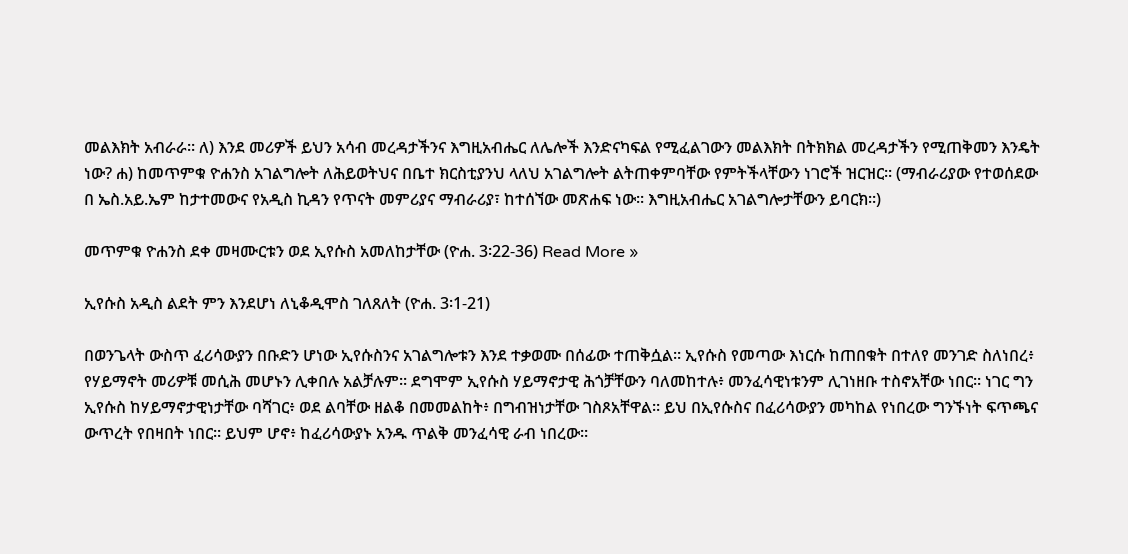መልእክት አብራራ። ለ) እንደ መሪዎች ይህን አሳብ መረዳታችንና እግዚአብሔር ለሌሎች እንድናካፍል የሚፈልገውን መልእክት በትክክል መረዳታችን የሚጠቅመን እንዴት ነው? ሐ) ከመጥምቁ ዮሐንስ አገልግሎት ለሕይወትህና በቤተ ክርስቲያንህ ላለህ አገልግሎት ልትጠቀምባቸው የምትችላቸውን ነገሮች ዝርዝር። (ማብራሪያው የተወሰደው በ ኤስ.አይ.ኤም ከታተመውና የአዲስ ኪዳን የጥናት መምሪያና ማብራሪያ፣ ከተሰኘው መጽሐፍ ነው፡፡ እግዚአብሔር አገልግሎታቸውን ይባርክ፡፡)

መጥምቁ ዮሐንስ ደቀ መዛሙርቱን ወደ ኢየሱስ አመለከታቸው (ዮሐ. 3፡22-36) Read More »

ኢየሱስ አዲስ ልደት ምን እንደሆነ ለኒቆዲሞስ ገለጸለት (ዮሐ. 3፡1-21)

በወንጌላት ውስጥ ፈሪሳውያን በቡድን ሆነው ኢየሱስንና አገልግሎቱን እንደ ተቃወሙ በሰፊው ተጠቅሷል። ኢየሱስ የመጣው እነርሱ ከጠበቁት በተለየ መንገድ ስለነበረ፥ የሃይማኖት መሪዎቹ መሲሕ መሆኑን ሊቀበሉ አልቻሉም፡፡ ደግሞም ኢየሱስ ሃይማኖታዊ ሕጎቻቸውን ባለመከተሉ፥ መንፈሳዊነቱንም ሊገነዘቡ ተስኖአቸው ነበር። ነገር ግን ኢየሱስ ከሃይማኖታዊነታቸው ባሻገር፥ ወደ ልባቸው ዘልቆ በመመልከት፥ በግብዝነታቸው ገስጾአቸዋል። ይህ በኢየሱስና በፈሪሳውያን መካከል የነበረው ግንኙነት ፍጥጫና ውጥረት የበዛበት ነበር። ይህም ሆኖ፥ ከፈሪሳውያኑ አንዱ ጥልቅ መንፈሳዊ ራብ ነበረው።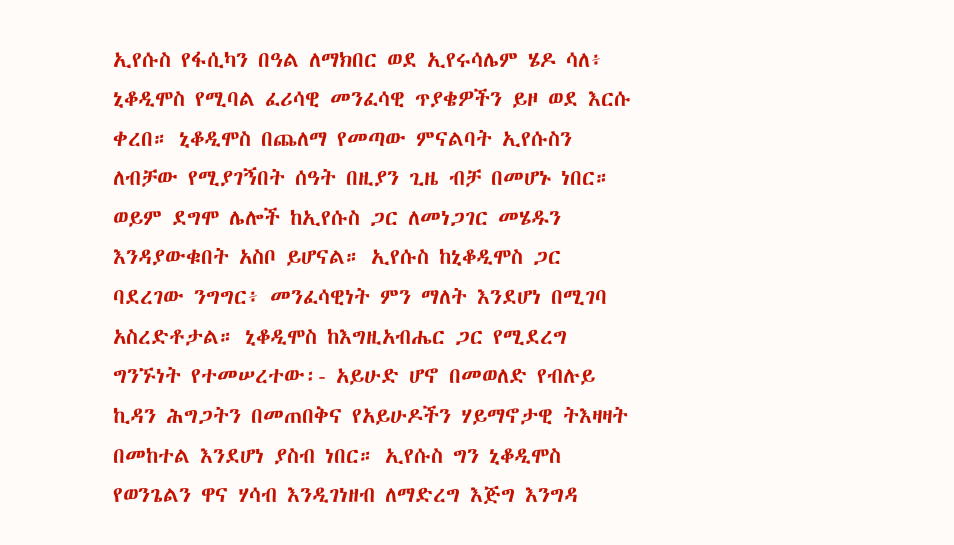ኢየሱስ የፋሲካን በዓል ለማክበር ወደ ኢየሩሳሌም ሄዶ ሳለ፥ ኒቆዲሞስ የሚባል ፈሪሳዊ መንፈሳዊ ጥያቄዎችን ይዞ ወደ እርሱ ቀረበ። ኒቆዲሞስ በጨለማ የመጣው ምናልባት ኢየሱስን ለብቻው የሚያገኝበት ሰዓት በዚያን ጊዜ ብቻ በመሆኑ ነበር። ወይም ደግሞ ሌሎች ከኢየሱስ ጋር ለመነጋገር መሄዱን እንዳያውቁበት አስቦ ይሆናል። ኢየሱስ ከኒቆዲሞስ ጋር ባደረገው ንግግር፥ መንፈሳዊነት ምን ማለት እንደሆነ በሚገባ አስረድቶታል። ኒቆዲሞስ ከእግዚአብሔር ጋር የሚደረግ ግንኙነት የተመሠረተው፡- አይሁድ ሆኖ በመወለድ የብሉይ ኪዳን ሕግጋትን በመጠበቅና የአይሁዶችን ሃይማኖታዊ ትእዛዛት በመከተል እንደሆነ ያስብ ነበር። ኢየሱስ ግን ኒቆዲሞስ የወንጌልን ዋና ሃሳብ እንዲገነዘብ ለማድረግ እጅግ እንግዳ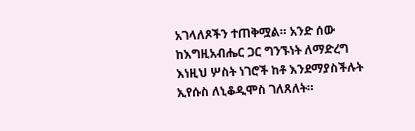አገላለጾችን ተጠቅሟል። አንድ ሰው ከእግዚአብሔር ጋር ግንኙነት ለማድረግ እነዚህ ሦስት ነገሮች ከቶ እንደማያስችሉት ኢየሱስ ለኒቆዲሞስ ገለጸለት።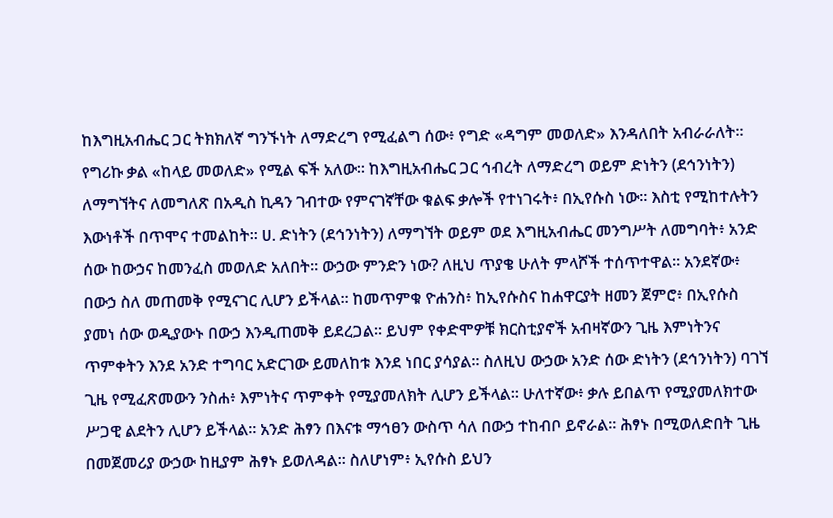ከእግዚአብሔር ጋር ትክክለኛ ግንኙነት ለማድረግ የሚፈልግ ሰው፥ የግድ «ዳግም መወለድ» እንዳለበት አብራራለት። የግሪኩ ቃል «ከላይ መወለድ» የሚል ፍች አለው። ከእግዚአብሔር ጋር ኅብረት ለማድረግ ወይም ድነትን (ደኅንነትን) ለማግኘትና ለመግለጽ በአዲስ ኪዳን ገብተው የምናገኛቸው ቁልፍ ቃሎች የተነገሩት፥ በኢየሱስ ነው። እስቲ የሚከተሉትን እውነቶች በጥሞና ተመልከት። ሀ. ድነትን (ደኅንነትን) ለማግኘት ወይም ወደ እግዚአብሔር መንግሥት ለመግባት፥ አንድ ሰው ከውኃና ከመንፈስ መወለድ አለበት። ውኃው ምንድን ነው? ለዚህ ጥያቄ ሁለት ምላሾች ተሰጥተዋል። አንደኛው፥ በውኃ ስለ መጠመቅ የሚናገር ሊሆን ይችላል። ከመጥምቁ ዮሐንስ፥ ከኢየሱስና ከሐዋርያት ዘመን ጀምሮ፥ በኢየሱስ ያመነ ሰው ወዲያውኑ በውኃ እንዲጠመቅ ይደረጋል። ይህም የቀድሞዎቹ ክርስቲያኖች አብዛኛውን ጊዜ እምነትንና ጥምቀትን እንደ አንድ ተግባር አድርገው ይመለከቱ እንደ ነበር ያሳያል። ስለዚህ ውኃው አንድ ሰው ድነትን (ደኅንነትን) ባገኘ ጊዜ የሚፈጽመውን ንስሐ፥ እምነትና ጥምቀት የሚያመለክት ሊሆን ይችላል። ሁለተኛው፥ ቃሉ ይበልጥ የሚያመለክተው ሥጋዊ ልደትን ሊሆን ይችላል። አንድ ሕፃን በእናቱ ማኅፀን ውስጥ ሳለ በውኃ ተከብቦ ይኖራል። ሕፃኑ በሚወለድበት ጊዜ በመጀመሪያ ውኃው ከዚያም ሕፃኑ ይወለዳል። ስለሆነም፥ ኢየሱስ ይህን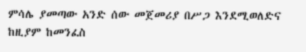ምሳሌ ያመጣው አንድ ሰው መጀመሪያ በሥጋ እንደሚወለድና ከዚያም ከመንፈስ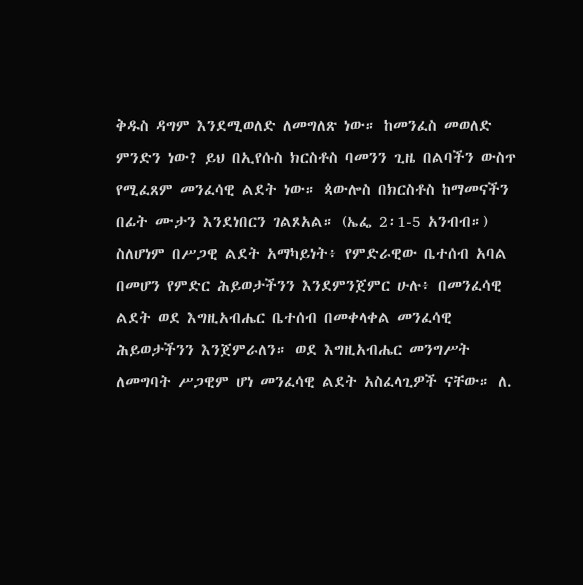ቅዱስ ዳግም እንደሚወለድ ለመግለጽ ነው። ከመንፈስ መወለድ ምንድን ነው? ይህ በኢየሱስ ክርስቶስ ባመንን ጊዜ በልባችን ውስጥ የሚፈጸም መንፈሳዊ ልደት ነው። ጳውሎስ በክርስቶስ ከማመናችን በፊት ሙታን እንደነበርን ገልጾአል። (ኤፌ 2፡1-5 አንብብ።) ስለሆነም በሥጋዊ ልደት አማካይነት፥ የምድራዊው ቤተሰብ አባል በመሆን የምድር ሕይወታችንን እንደምንጀምር ሁሉ፥ በመንፈሳዊ ልደት ወደ እግዚአብሔር ቤተሰብ በመቀላቀል መንፈሳዊ ሕይወታችንን እንጀምራለን። ወደ እግዚአብሔር መንግሥት ለመግባት ሥጋዊም ሆነ መንፈሳዊ ልደት አስፈላጊዎች ናቸው። ለ.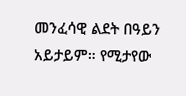መንፈሳዊ ልደት በዓይን አይታይም። የሚታየው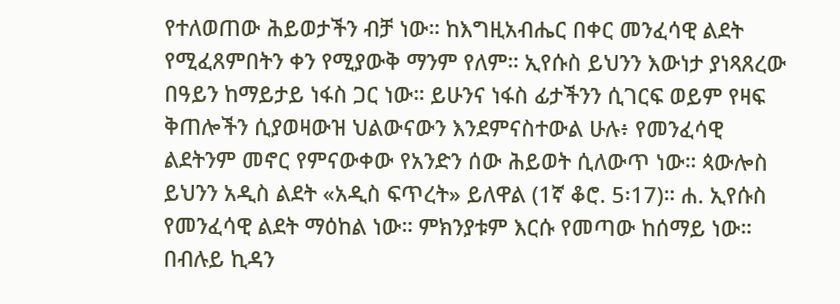የተለወጠው ሕይወታችን ብቻ ነው። ከእግዚአብሔር በቀር መንፈሳዊ ልደት የሚፈጸምበትን ቀን የሚያውቅ ማንም የለም። ኢየሱስ ይህንን እውነታ ያነጻጸረው በዓይን ከማይታይ ነፋስ ጋር ነው። ይሁንና ነፋስ ፊታችንን ሲገርፍ ወይም የዛፍ ቅጠሎችን ሲያወዛውዝ ህልውናውን እንደምናስተውል ሁሉ፥ የመንፈሳዊ ልደትንም መኖር የምናውቀው የአንድን ሰው ሕይወት ሲለውጥ ነው። ጳውሎስ ይህንን አዲስ ልደት «አዲስ ፍጥረት» ይለዋል (1ኛ ቆሮ. 5፡17)። ሐ. ኢየሱስ የመንፈሳዊ ልደት ማዕከል ነው። ምክንያቱም እርሱ የመጣው ከሰማይ ነው። በብሉይ ኪዳን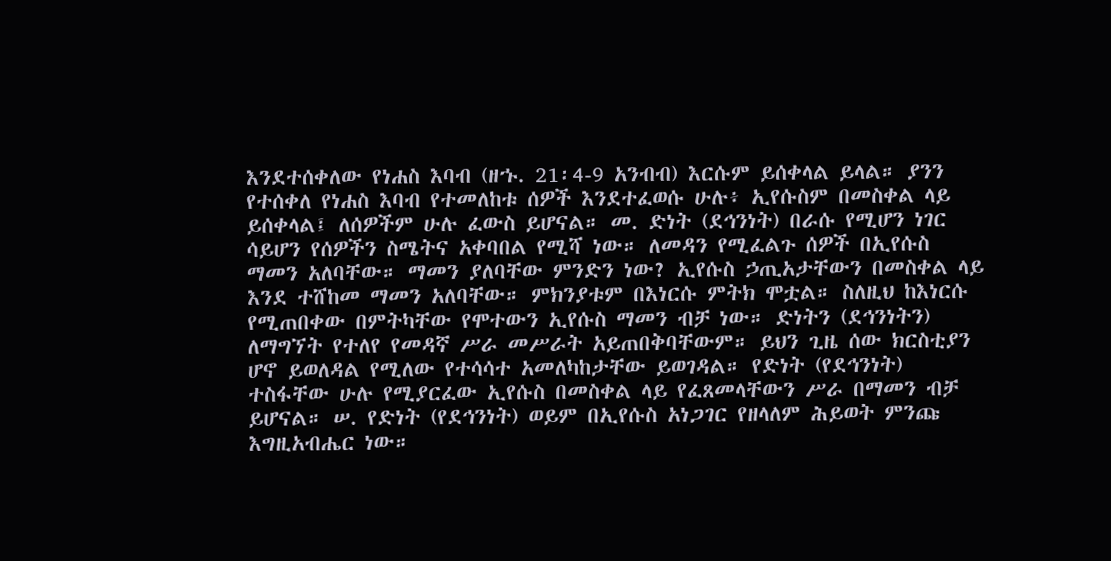እንደተሰቀለው የነሐስ እባብ (ዘኁ. 21፡4-9 አንብብ) እርሱም ይሰቀላል ይላል። ያንን የተሰቀለ የነሐስ እባብ የተመለከቱ ሰዎች እንደተፈወሱ ሁሉ፥ ኢየሱስም በመስቀል ላይ ይሰቀላል፤ ለሰዎችም ሁሉ ፈውስ ይሆናል። መ. ድነት (ደኅንነት) በራሱ የሚሆን ነገር ሳይሆን የሰዎችን ስሜትና አቀባበል የሚሻ ነው። ለመዳን የሚፈልጉ ሰዎች በኢየሱስ ማመን አለባቸው። ማመን ያለባቸው ምንድን ነው? ኢየሱስ ኃጢአታቸውን በመስቀል ላይ እንደ ተሸከመ ማመን አለባቸው። ምክንያቱም በእነርሱ ምትክ ሞቷል። ስለዚህ ከእነርሱ የሚጠበቀው በምትካቸው የሞተውን ኢየሱስ ማመን ብቻ ነው። ድነትን (ደኅንነትን) ለማግኘት የተለየ የመዳኛ ሥራ መሥራት አይጠበቅባቸውም። ይህን ጊዜ ሰው ክርስቲያን ሆኖ ይወለዳል የሚለው የተሳሳተ አመለካከታቸው ይወገዳል። የድነት (የደኅንነት) ተስፋቸው ሁሉ የሚያርፈው ኢየሱስ በመስቀል ላይ የፈጸመላቸውን ሥራ በማመን ብቻ ይሆናል። ሠ. የድነት (የደኅንነት) ወይም በኢየሱስ አነጋገር የዘላለም ሕይወት ምንጩ እግዚአብሔር ነው።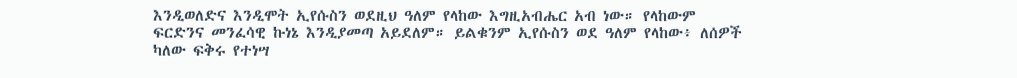እንዲወለድና እንዲሞት ኢየሱስን ወደዚህ ዓለም የላከው እግዚአብሔር አብ ነው። የላከውም ፍርድንና መንፈሳዊ ኩነኔ እንዲያመጣ አይደለም። ይልቁንም ኢየሱስን ወደ ዓለም የላከው፥ ለሰዎች ካለው ፍቅሩ የተነሣ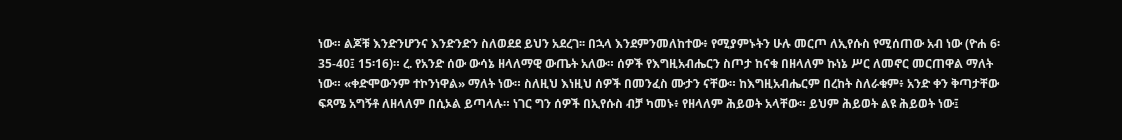ነው። ልጆቹ እንድንሆንና እንድንድን ስለወደደ ይህን አደረገ፡፡ በኋላ እንደምንመለከተው፥ የሚያምኑትን ሁሉ መርጦ ለኢየሱስ የሚሰጠው አብ ነው (ዮሐ 6፡35-40፤ 15፡16)። ረ. የአንድ ሰው ውሳኔ ዘላለማዊ ውጤት አለው። ሰዎች የእግዚአብሔርን ስጦታ ከናቁ በዘላለም ኩነኔ ሥር ለመኖር መርጠዋል ማለት ነው። «ቀድሞውንም ተኮንነዋል» ማለት ነው። ስለዚህ እነዚህ ሰዎች በመንፈስ ሙታን ናቸው። ከእግዚአብሔርም በረከት ስለራቁም፥ አንድ ቀን ቅጣታቸው ፍጻሜ አግኝቶ ለዘላለም በሲኦል ይጣላሉ። ነገር ግን ሰዎች በኢየሱስ ብቻ ካመኑ፥ የዘላለም ሕይወት አላቸው። ይህም ሕይወት ልዩ ሕይወት ነው፤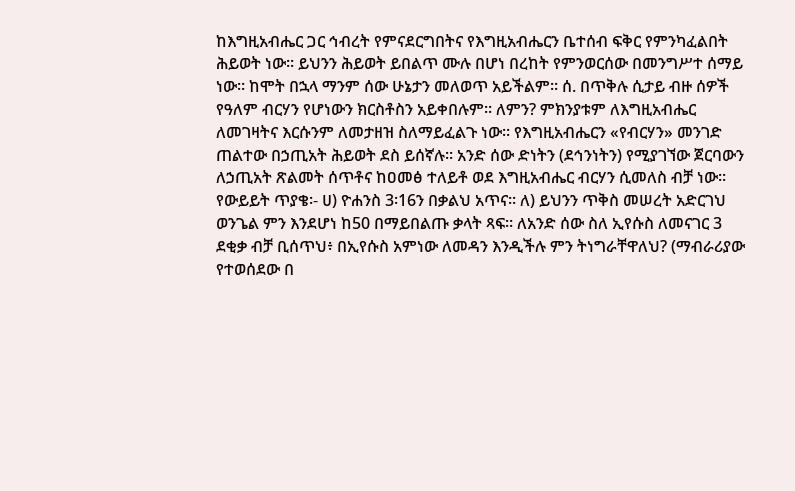ከእግዚአብሔር ጋር ኅብረት የምናደርግበትና የእግዚአብሔርን ቤተሰብ ፍቅር የምንካፈልበት ሕይወት ነው። ይህንን ሕይወት ይበልጥ ሙሉ በሆነ በረከት የምንወርሰው በመንግሥተ ሰማይ ነው። ከሞት በኋላ ማንም ሰው ሁኔታን መለወጥ አይችልም። ሰ. በጥቅሉ ሲታይ ብዙ ሰዎች የዓለም ብርሃን የሆነውን ክርስቶስን አይቀበሉም። ለምን? ምክንያቱም ለእግዚአብሔር ለመገዛትና እርሱንም ለመታዘዝ ስለማይፈልጉ ነው። የእግዚአብሔርን «የብርሃን» መንገድ ጠልተው በኃጢአት ሕይወት ደስ ይሰኛሉ። አንድ ሰው ድነትን (ደኅንነትን) የሚያገኘው ጀርባውን ለኃጢአት ጽልመት ሰጥቶና ከዐመፅ ተለይቶ ወደ እግዚአብሔር ብርሃን ሲመለስ ብቻ ነው። የውይይት ጥያቄ፡- ሀ) ዮሐንስ 3፡16ን በቃልህ አጥና። ለ) ይህንን ጥቅስ መሠረት አድርገህ ወንጌል ምን እንደሆነ ከ50 በማይበልጡ ቃላት ጻፍ። ለአንድ ሰው ስለ ኢየሱስ ለመናገር 3 ደቂቃ ብቻ ቢሰጥህ፥ በኢየሱስ አምነው ለመዳን እንዲችሉ ምን ትነግራቸዋለህ? (ማብራሪያው የተወሰደው በ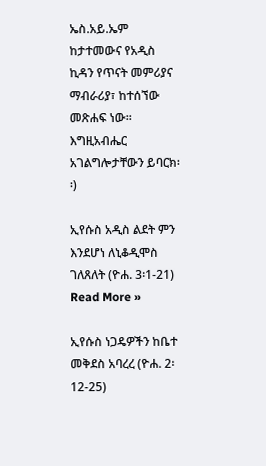ኤስ.አይ.ኤም ከታተመውና የአዲስ ኪዳን የጥናት መምሪያና ማብራሪያ፣ ከተሰኘው መጽሐፍ ነው፡፡ እግዚአብሔር አገልግሎታቸውን ይባርክ፡፡)

ኢየሱስ አዲስ ልደት ምን እንደሆነ ለኒቆዲሞስ ገለጸለት (ዮሐ. 3፡1-21) Read More »

ኢየሱስ ነጋዴዎችን ከቤተ መቅደስ አባረረ (ዮሐ. 2፡12-25)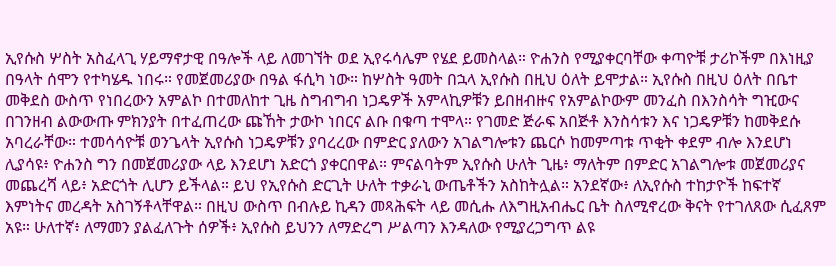ኢየሱስ ሦስት አስፈላጊ ሃይማኖታዊ በዓሎች ላይ ለመገኘት ወደ ኢየሩሳሌም የሄደ ይመስላል። ዮሐንስ የሚያቀርባቸው ቀጣዮቹ ታሪኮችም በእነዚያ በዓላት ሰሞን የተካሄዱ ነበሩ። የመጀመሪያው በዓል ፋሲካ ነው። ከሦስት ዓመት በኋላ ኢየሱስ በዚህ ዕለት ይሞታል። ኢየሱስ በዚህ ዕለት በቤተ መቅደስ ውስጥ የነበረውን አምልኮ በተመለከተ ጊዜ ስግብግብ ነጋዴዎች አምላኪዎቹን ይበዘብዙና የአምልኮውም መንፈስ በእንስሳት ግዢውና በገንዘብ ልውውጡ ምክንያት በተፈጠረው ጩኸት ታውኮ ነበርና ልቡ በቁጣ ተሞላ። የገመድ ጅራፍ አበጅቶ እንስሳቱን እና ነጋዴዎቹን ከመቅደሱ አባረራቸው። ተመሳሳዮቹ ወንጌላት ኢየሱስ ነጋዴዎቹን ያባረረው በምድር ያለውን አገልግሎቱን ጨርሶ ከመምጣቱ ጥቂት ቀደም ብሎ እንደሆነ ሊያሳዩ፥ ዮሐንስ ግን በመጀመሪያው ላይ እንደሆነ አድርጎ ያቀርበዋል። ምናልባትም ኢየሱስ ሁለት ጊዜ፥ ማለትም በምድር አገልግሎቱ መጀመሪያና መጨረሻ ላይ፥ አድርጎት ሊሆን ይችላል። ይህ የኢየሱስ ድርጊት ሁለት ተቃራኒ ውጤቶችን አስከትሏል። አንደኛው፥ ለኢየሱስ ተከታዮች ከፍተኛ እምነትና መረዳት አስገኝቶላቸዋል። በዚህ ውስጥ በብሉይ ኪዳን መጻሕፍት ላይ መሲሑ ለእግዚአብሔር ቤት ስለሚኖረው ቅናት የተገለጸው ሲፈጸም አዩ። ሁለተኛ፥ ለማመን ያልፈለጉት ሰዎች፥ ኢየሱስ ይህንን ለማድረግ ሥልጣን እንዳለው የሚያረጋግጥ ልዩ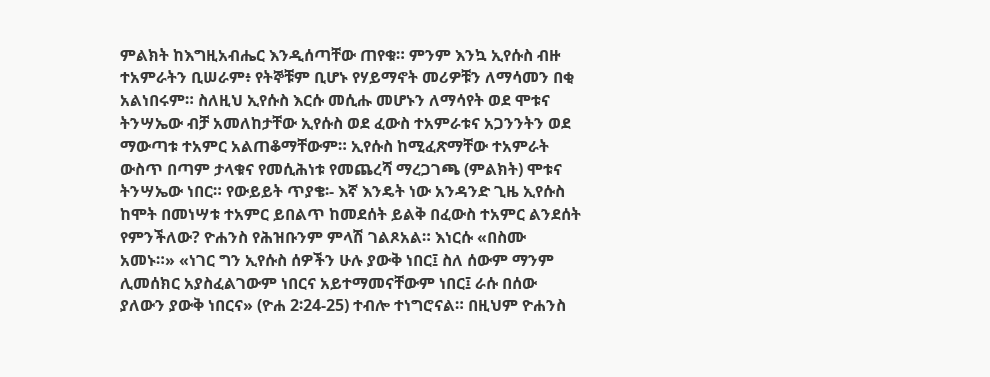ምልክት ከእግዚአብሔር እንዲሰጣቸው ጠየቁ። ምንም እንኳ ኢየሱስ ብዙ ተአምራትን ቢሠራም፥ የትኞቹም ቢሆኑ የሃይማኖት መሪዎቹን ለማሳመን በቂ አልነበሩም። ስለዚህ ኢየሱስ እርሱ መሲሑ መሆኑን ለማሳየት ወደ ሞቱና ትንሣኤው ብቻ አመለከታቸው ኢየሱስ ወደ ፈውስ ተአምራቱና አጋንንትን ወደ ማውጣቱ ተአምር አልጠቆማቸውም። ኢየሱስ ከሚፈጽማቸው ተአምራት ውስጥ በጣም ታላቁና የመሲሕነቱ የመጨረሻ ማረጋገጫ (ምልክት) ሞቱና ትንሣኤው ነበር። የውይይት ጥያቄ፡- እኛ እንዴት ነው አንዳንድ ጊዜ ኢየሱስ ከሞት በመነሣቱ ተአምር ይበልጥ ከመደሰት ይልቅ በፈውስ ተአምር ልንደሰት የምንችለው? ዮሐንስ የሕዝቡንም ምላሽ ገልጾአል። እነርሱ «በስሙ አመኑ።» «ነገር ግን ኢየሱስ ሰዎችን ሁሉ ያውቅ ነበር፤ ስለ ሰውም ማንም ሊመሰክር አያስፈልገውም ነበርና አይተማመናቸውም ነበር፤ ራሱ በሰው ያለውን ያውቅ ነበርና» (ዮሐ 2፡24-25) ተብሎ ተነግሮናል። በዚህም ዮሐንስ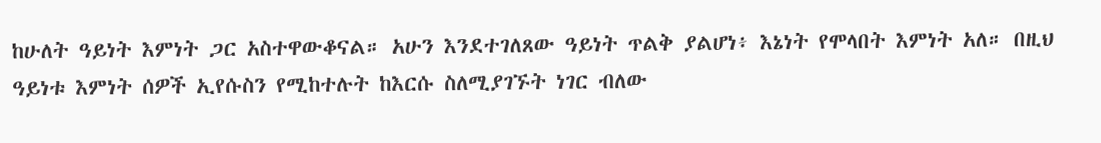ከሁለት ዓይነት እምነት ጋር አስተዋውቆናል። አሁን እንደተገለጸው ዓይነት ጥልቅ ያልሆነ፥ እኔነት የሞላበት እምነት አለ። በዚህ ዓይነቱ እምነት ሰዎች ኢየሱስን የሚከተሉት ከእርሱ ስለሚያገኙት ነገር ብለው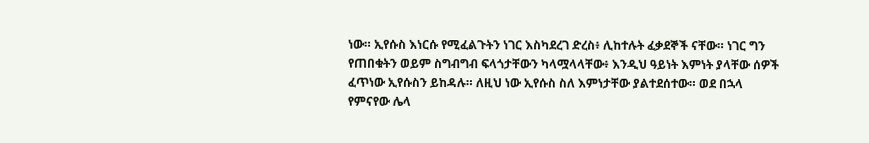ነው። ኢየሱስ እነርሱ የሚፈልጉትን ነገር እስካደረገ ድረስ፥ ሊከተሉት ፈቃደኞች ናቸው። ነገር ግን የጠበቁትን ወይም ስግብግብ ፍላጎታቸውን ካላሟላላቸው፥ እንዲህ ዓይነት እምነት ያላቸው ሰዎች ፈጥነው ኢየሱስን ይከዳሉ። ለዚህ ነው ኢየሱስ ስለ እምነታቸው ያልተደሰተው። ወደ በኋላ የምናየው ሌላ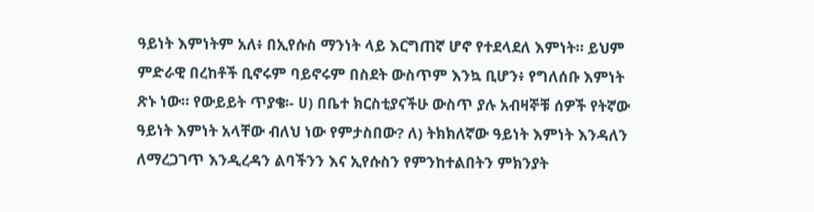ዓይነት እምነትም አለ፥ በኢየሱስ ማንነት ላይ እርግጠኛ ሆኖ የተደላደለ እምነት። ይህም ምድራዊ በረከቶች ቢኖሩም ባይኖሩም በስደት ውስጥም እንኳ ቢሆን፥ የግለሰቡ እምነት ጽኑ ነው። የውይይት ጥያቄ፡- ሀ) በቤተ ክርስቲያናችሁ ውስጥ ያሉ አብዛኞቹ ሰዎች የትኛው ዓይነት እምነት አላቸው ብለህ ነው የምታስበው? ለ) ትክክለኛው ዓይነት እምነት እንዳለን ለማረጋገጥ እንዲረዳን ልባችንን እና ኢየሱስን የምንከተልበትን ምክንያት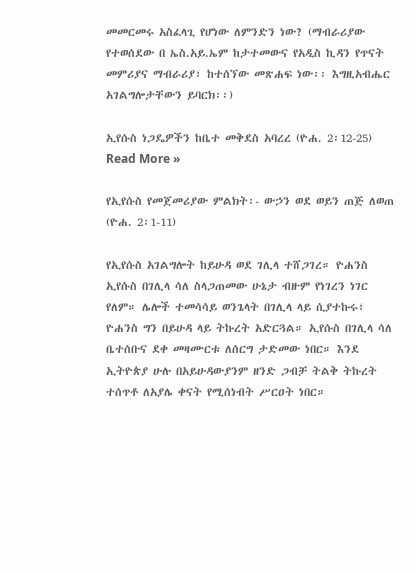መመርመሩ አስፈላጊ የሆነው ለምንድን ነው? (ማብራሪያው የተወሰደው በ ኤስ.አይ.ኤም ከታተመውና የአዲስ ኪዳን የጥናት መምሪያና ማብራሪያ፣ ከተሰኘው መጽሐፍ ነው፡፡ እግዚአብሔር አገልግሎታቸውን ይባርክ፡፡)

ኢየሱስ ነጋዴዎችን ከቤተ መቅደስ አባረረ (ዮሐ. 2፡12-25) Read More »

የኢየሱስ የመጀመሪያው ምልክት፡- ውኃን ወደ ወይን ጠጅ ለወጠ (ዮሐ. 2፡1-11)

የኢየሱስ አገልግሎት ከይሁዳ ወደ ገሊላ ተሸጋገረ። ዮሐንስ ኢየሱስ በገሊላ ሳለ ስላጋጠመው ሁኔታ ብዙም የነገረን ነገር የለም። ሌሎች ተመሳሳይ ወንጌላት በገሊላ ላይ ሲያተኩሩ፣ ዮሐንስ ግን በይሁዳ ላይ ትኩረት አድርጓል። ኢየሱስ በገሊላ ሳለ ቤተሰቡና ደቀ መዛሙርቱ ለሰርግ ታድመው ነበር። እንደ ኢትዮጵያ ሁሉ በአይሁዳውያንም ዘንድ ጋብቻ ትልቅ ትኩረት ተሰጥቶ ለአያሌ ቀናት የሚሰነብት ሥርዐት ነበር።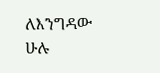ለእንግዳው ሁሉ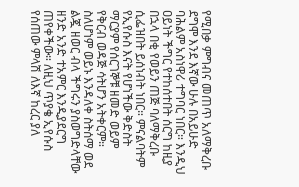የሚበቃ ምግብና መጠጥ አለማቅረቡ ደግሞ እንደ እኛው ሁሉ በአይሁድ ባሕልም አስነዋሪ ተግባር ነበር። እንዲህ ዐይነት ችግር የተከሰተበት ሰርግ ከዚያ በኋላ በቂ የወይን ጠጅ ባለማቅረቡ ሲፌዝበት ይሰነብት ነበር። ምናልባትም የኢየሱስ እናት የሆነችው ቅድስት ማርያም የሰርገኞቹ ዘመድ ወይም የቅርብ ወዳጅ ሳትሆን አትቀርም። ስለሆነም ወይኑ እንዳለቀ ስትሰማ ወደ ልጇ ዘወር ብላ ችግሩን ያስወግድላቸው ዘንድ አንድ ተአምር እንዲያደርግ ጠየቀችው። ለዚህ ጥያቄ ኢየሱስ የሰጠው ምላሽ ለእኛ ከረር ያለ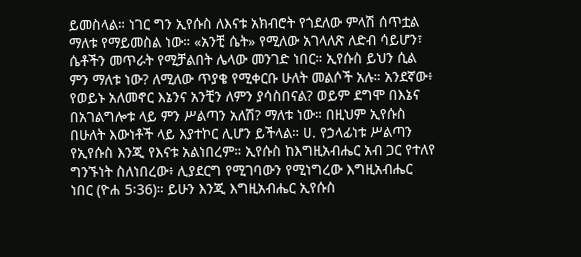ይመስላል። ነገር ግን ኢየሱስ ለእናቱ አክብሮት የጎደለው ምላሽ ሰጥቷል ማለቱ የማይመስል ነው። «አንቺ ሴት» የሚለው አገላለጽ ለድብ ሳይሆን፣ ሴቶችን መጥራት የሚቻልበት ሌላው መንገድ ነበር። ኢየሱስ ይህን ሲል ምን ማለቱ ነው? ለሚለው ጥያቄ የሚቀርቡ ሁለት መልሶች አሉ። አንደኛው፥ የወይኑ አለመኖር እኔንና አንቺን ለምን ያሳስበናል? ወይም ደግሞ በእኔና በአገልግሎቱ ላይ ምን ሥልጣን አለሽ? ማለቱ ነው። በዚህም ኢየሱስ በሁለት እውነቶች ላይ እያተኮር ሊሆን ይችላል። ሀ. የኃላፊነቱ ሥልጣን የኢየሱስ እንጂ የእናቱ አልነበረም። ኢየሱስ ከእግዚአብሔር አብ ጋር የተለየ ግንኙነት ስለነበረው፥ ሊያደርግ የሚገባውን የሚነግረው እግዚአብሔር ነበር (ዮሐ 5፡36)። ይሁን እንጂ እግዚአብሔር ኢየሱስ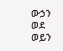ውኃን ወደ ወይን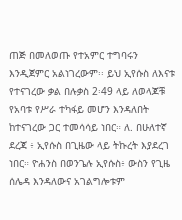ጠጅ በመለወጡ የተአምር ተግባሩን እንዲጀምር አልነገረውም፡፡ ይህ ኢየሱስ ለእናቱ የተናገረው ቃል በሉቃስ 2፡49 ላይ ለወላጆቹ የአባቱ የሥራ ተካፋይ መሆን እንዳለበት ከተናገረው ጋር ተመሳሳይ ነበር። ለ. በሁለተኛ ደረጃ ፥ ኢየሱስ በጊዜው ላይ ትኩረት እያደረገ ነበር። ዮሐንስ በወንጌሉ ኢየሱስ፥ ውስን የጊዜ ሰሌዳ እንዳለውና አገልግሎቱም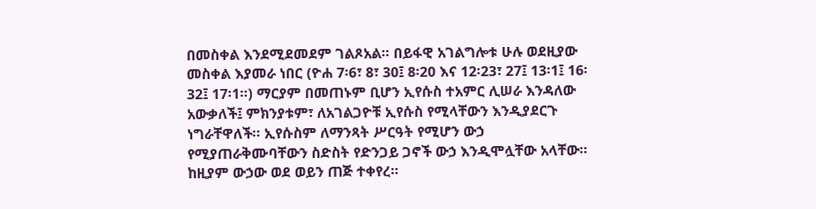በመስቀል እንደሚደመደም ገልጾአል። በይፋዊ አገልግሎቱ ሁሉ ወደዚያው መስቀል እያመራ ነበር (ዮሐ 7፡6፣ 8፣ 30፤ 8፡20 እና 12፡23፣ 27፤ 13፡1፤ 16፡32፤ 17፡1።) ማርያም በመጠኑም ቢሆን ኢየሱስ ተአምር ሊሠራ እንዳለው አውቃለች፤ ምክንያቱም፣ ለአገልጋዮቹ ኢየሱስ የሚላቸውን እንዲያደርጉ ነግራቸዋለች። ኢየሱስም ለማንጻት ሥርዓት የሚሆን ውኃ የሚያጠራቅሙባቸውን ስድስት የድንጋይ ጋኖች ውኃ እንዲሞሏቸው አላቸው። ከዚያም ውኃው ወደ ወይን ጠጅ ተቀየረ።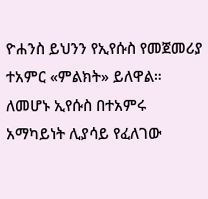ዮሐንስ ይህንን የኢየሱስ የመጀመሪያ ተአምር «ምልክት» ይለዋል። ለመሆኑ ኢየሱስ በተአምሩ አማካይነት ሊያሳይ የፈለገው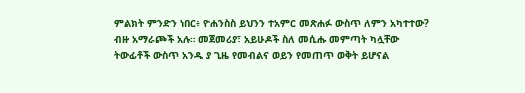ምልክት ምንድን ነበር፥ ዮሐንስስ ይህንን ተአምር መጽሐፉ ውስጥ ለምን አካተተው? ብዙ አማራጮች አሉ። መጀመሪያ፣ አይሁዶች ስለ መሲሑ መምጣት ካሏቸው ትውፊቶች ውስጥ አንዱ ያ ጊዜ የመብልና ወይን የመጠጥ ወቅት ይሆናል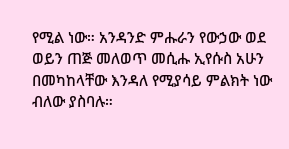የሚል ነው። አንዳንድ ምሑራን የውኃው ወደ ወይን ጠጅ መለወጥ መሲሑ ኢየሱስ አሁን በመካከላቸው እንዳለ የሚያሳይ ምልክት ነው ብለው ያስባሉ።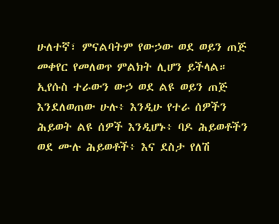ሁለተኛ፣ ምናልባትም የውኃው ወደ ወይን ጠጅ መቀየር የመለወጥ ምልክት ሊሆን ይችላል። ኢየሱስ ተራውን ውኃ ወደ ልዩ ወይን ጠጅ እንደለወጠው ሁሉ፥ እንዲሁ የተራ ሰዎችን ሕይወት ልዩ ሰዎች እንዲሆኑ፥ ባዶ ሕይወቶችን ወደ ሙሉ ሕይወቶች፥ እና ደስታ የለሽ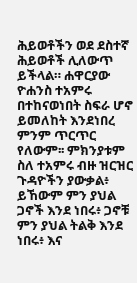ሕይወቶችን ወደ ደስተኛ ሕይወቶች ሊለውጥ ይችላል። ሐዋርያው ዮሐንስ ተአምሩ በተከናወነበት ስፍራ ሆኖ ይመለከት እንደነበረ ምንም ጥርጥር የለውም፡፡ ምክንያቱም ስለ ተአምሩ ብዙ ዝርዝር ጉዳዮችን ያውቃል፥ ይኸውም ምን ያህል ጋኖች እንደ ነበሩ፥ ጋኖቹ ምን ያህል ትልቅ እንደ ነበሩ፥ እና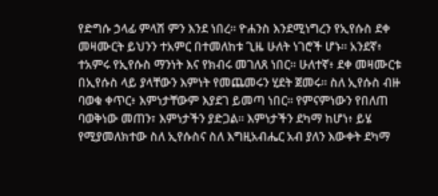የድግሱ ኃላፊ ምላሽ ምን እንደ ነበረ። ዮሐንስ እንደሚነግረን የኢየሱስ ደቀ መዛሙርት ይህንን ተአምር በተመለከቱ ጊዜ ሁለት ነገሮች ሆኑ። አንደኛ፥ ተአምሩ የኢየሱስ ማንነት እና የክብሩ መገለጸ ነበር። ሁለተኛ፥ ደቀ መዛሙርቱ በኢየሱስ ላይ ያላቸውን እምነት የመጨመሩን ሂደት ጀመሩ፡፡ ስለ ኢየሱስ ብዙ ባወቁ ቀጥር፥ እምነታቸውም እያደገ ይመጣ ነበር። የምናምነውን የበለጠ ባወቅነው መጠን፣ እምነታችን ያድጋል። እምነታችን ደካማ ከሆነ፥ ይሄ የሚያመለክተው ስለ ኢየሱስና ስለ እግዚአብሔር አብ ያለን እውቀት ደካማ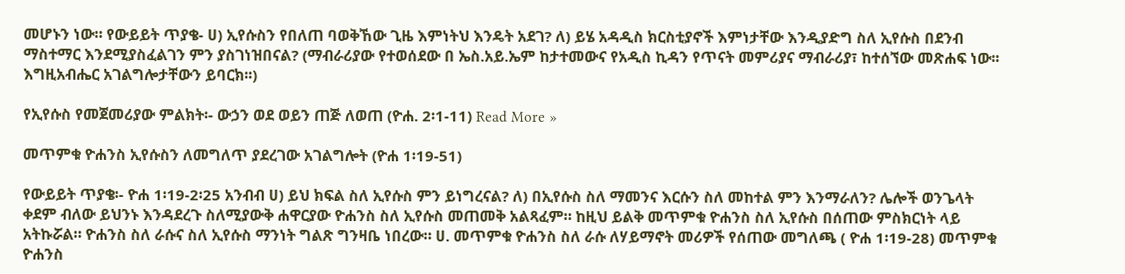መሆኑን ነው። የውይይት ጥያቄ- ሀ) ኢየሱስን የበለጠ ባወቅኸው ጊዜ እምነትህ እንዴት አደገ? ለ) ይሄ አዳዲስ ክርስቲያኖች እምነታቸው እንዲያድግ ስለ ኢየሱስ በደንብ ማስተማር እንደሚያስፈልገን ምን ያስገነዝበናል? (ማብራሪያው የተወሰደው በ ኤስ.አይ.ኤም ከታተመውና የአዲስ ኪዳን የጥናት መምሪያና ማብራሪያ፣ ከተሰኘው መጽሐፍ ነው፡፡ እግዚአብሔር አገልግሎታቸውን ይባርክ፡፡)

የኢየሱስ የመጀመሪያው ምልክት፡- ውኃን ወደ ወይን ጠጅ ለወጠ (ዮሐ. 2፡1-11) Read More »

መጥምቁ ዮሐንስ ኢየሱስን ለመግለጥ ያደረገው አገልግሎት (ዮሐ 1፡19-51)

የውይይት ጥያቄ፡- ዮሐ 1፡19-2፡25 አንብብ ሀ) ይህ ክፍል ስለ ኢየሱስ ምን ይነግረናል? ለ) በኢየሱስ ስለ ማመንና እርሱን ስለ መከተል ምን እንማራለን? ሌሎች ወንጌላት ቀደም ብለው ይህንኑ እንዳደረጉ ስለሚያውቅ ሐዋርያው ዮሐንስ ስለ ኢየሱስ መጠመቅ አልጻፈም። ከዚህ ይልቅ መጥምቁ ዮሐንስ ስለ ኢየሱስ በሰጠው ምስክርነት ላይ አትኩሯል። ዮሐንስ ስለ ራሱና ስለ ኢየሱስ ማንነት ግልጽ ግንዛቤ ነበረው። ሀ. መጥምቁ ዮሐንስ ስለ ራሱ ለሃይማኖት መሪዎች የሰጠው መግለጫ ( ዮሐ 1፡19-28) መጥምቁ ዮሐንስ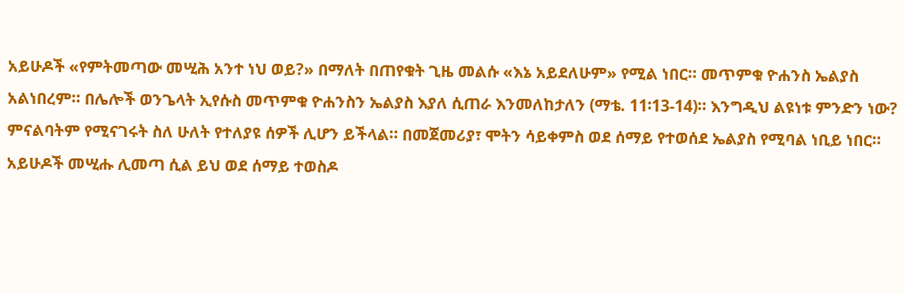አይሁዶች «የምትመጣው መሢሕ አንተ ነህ ወይ?» በማለት በጠየቁት ጊዜ መልሱ «እኔ አይደለሁም» የሚል ነበር። መጥምቁ ዮሐንስ ኤልያስ አልነበረም። በሌሎች ወንጌላት ኢየሱስ መጥምቁ ዮሐንስን ኤልያስ እያለ ሲጠራ እንመለከታለን (ማቴ. 11፡13-14)። እንግዲህ ልዩነቱ ምንድን ነው? ምናልባትም የሚናገሩት ስለ ሁለት የተለያዩ ሰዎች ሊሆን ይችላል። በመጀመሪያ፣ ሞትን ሳይቀምስ ወደ ሰማይ የተወሰደ ኤልያስ የሚባል ነቢይ ነበር። አይሁዶች መሢሑ ሊመጣ ሲል ይህ ወደ ሰማይ ተወስዶ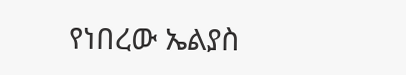የነበረው ኤልያስ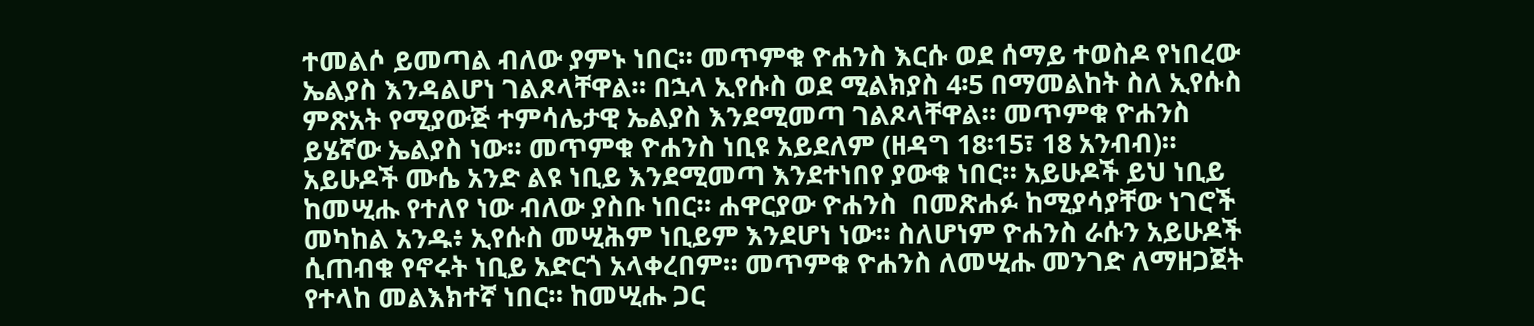ተመልሶ ይመጣል ብለው ያምኑ ነበር። መጥምቁ ዮሐንስ እርሱ ወደ ሰማይ ተወስዶ የነበረው ኤልያስ እንዳልሆነ ገልጾላቸዋል። በኋላ ኢየሱስ ወደ ሚልክያስ 4፡5 በማመልከት ስለ ኢየሱስ ምጽአት የሚያውጅ ተምሳሌታዊ ኤልያስ እንደሚመጣ ገልጾላቸዋል። መጥምቁ ዮሐንስ ይሄኛው ኤልያስ ነው። መጥምቁ ዮሐንስ ነቢዩ አይደለም (ዘዳግ 18፡15፣ 18 አንብብ)። አይሁዶች ሙሴ አንድ ልዩ ነቢይ እንደሚመጣ እንደተነበየ ያውቁ ነበር። አይሁዶች ይህ ነቢይ ከመሢሑ የተለየ ነው ብለው ያስቡ ነበር። ሐዋርያው ዮሐንስ  በመጽሐፉ ከሚያሳያቸው ነገሮች መካከል አንዱ፥ ኢየሱስ መሢሕም ነቢይም እንደሆነ ነው። ስለሆነም ዮሐንስ ራሱን አይሁዶች ሲጠብቁ የኖሩት ነቢይ አድርጎ አላቀረበም። መጥምቁ ዮሐንስ ለመሢሑ መንገድ ለማዘጋጀት የተላከ መልእክተኛ ነበር። ከመሢሑ ጋር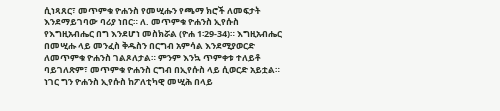ሲነጻጸር፣ መጥምቁ ዮሐንስ የመሢሑን የጫማ ክሮች ለመፍታት እንደማይገባው ባሪያ ነበር። ለ. መጥምቁ ዮሐንስ ኢየሱስ የእግዚአብሔር በግ እንደሆነ መስክሯል (ዮሐ 1፡29-34)። እግዚአብሔር በመሢሑ ላይ መንፈስ ቅዱስን በርግብ አምሳል እንደሚያወርድ ለመጥምቁ ዮሐንስ ገልጾለታል። ምንም እንኳ ጥምቀቱ ተለይቶ ባይገለጽም፣ መጥምቁ ዮሐንስ ርግብ በኢየሱስ ላይ ሲወርድ አይቷል። ነገር ግን ዮሐንስ ኢየሱስ ከፖለቲካዊ መሢሕ በላይ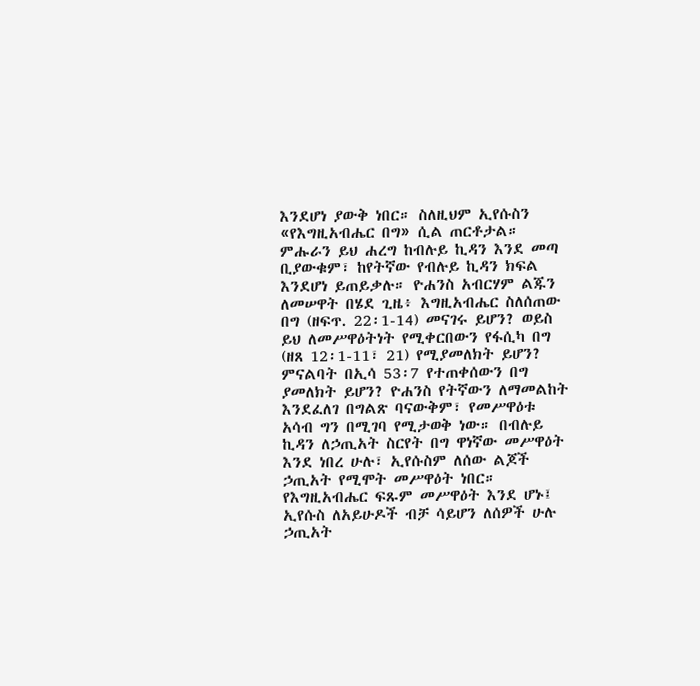እንደሆነ ያውቅ ነበር። ስለዚህም ኢየሱስን «የእግዚአብሔር በግ» ሲል ጠርቶታል። ምሑራን ይህ ሐረግ ከብሉይ ኪዳን እንደ መጣ ቢያውቁም፣ ከየትኛው የብሉይ ኪዳን ክፍል እንደሆነ ይጠይቃሉ። ዮሐንስ አብርሃም ልጁን ለመሠዋት በሄደ ጊዜ፥ እግዚአብሔር ስለሰጠው በግ (ዘፍጥ. 22፡1-14) መናገሩ ይሆን? ወይስ ይህ ለመሥዋዕትነት የሚቀርበውን የፋሲካ በግ (ዘጸ 12፡1-11፣ 21) የሚያመለክት ይሆን? ምናልባት በኢሳ 53፡7 የተጠቀሰውን በግ ያመለክት ይሆን? ዮሐንስ የትኛውን ለማመልከት እንደፈለገ በግልጽ ባናውቅም፣ የመሥዋዕቱ አሳብ ግን በሚገባ የሚታወቅ ነው። በብሉይ ኪዳን ለኃጢአት ስርየት በግ ዋነኛው መሥዋዕት እንደ ነበረ ሁሉ፣ ኢየሱስም ለሰው ልጆች ኃጢአት የሚሞት መሥዋዕት ነበር። የእግዚአብሔር ፍጹም መሥዋዕት እንደ ሆኑ፤ ኢየሱስ ለአይሁዶች ብቻ ሳይሆን ለሰዎች ሁሉ ኃጢአት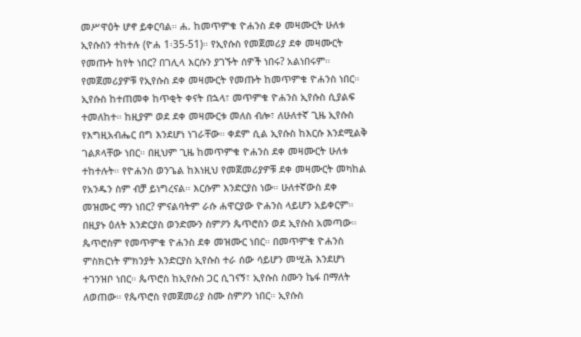መሥዋዕት ሆኖ ይቀርባል። ሐ. ከመጥምቁ ዮሐንስ ደቀ መዛሙርት ሁለቱ ኢየሱስን ተከተሉ (ዮሐ 1፡35-51)። የኢየሱስ የመጀመሪያ ደቀ መዛሙርት የመጡት ከየት ነበር? በገሊላ እርሱን ያገኙት ሰዎች ነበሩ? አልነበሩም። የመጀመሪያዎቹ የኢየሱስ ደቀ መዛሙርት የመጡት ከመጥምቁ ዮሐንስ ነበር። ኢየሱስ ከተጠመቀ ከጥቂት ቀናት በኋላ፣ መጥምቁ ዮሐንስ ኢየሱስ ሲያልፍ ተመለከተ። ከዚያም ወደ ደቀ መዛሙርቱ መለስ ብሎ፣ ለሁለተኛ ጊዜ ኢየሱስ የእግዚአብሔር በግ እንደሆነ ነገራቸው። ቀደም ሲል ኢየሱስ ከእርሱ እንደሚልቅ ገልጾላቸው ነበር። በዚህም ጊዜ ከመጥምቁ ዮሐንስ ደቀ መዛሙርት ሁለቱ ተከተሉት። የዮሐንስ ወንጌል ከእነዚህ የመጀመሪያዎቹ ደቀ መዛሙርት መካከል የአንዱን ስም ብቻ ይነግረናል። እርሱም እንድርያስ ነው። ሁለተኛውስ ደቀ መዝሙር ማን ነበር? ምናልባትም ራሱ ሐዋርያው ዮሐንስ ላይሆን አይቀርም። በዚያኑ ዕለት እንድርያስ ወንድሙን ስምዖን ጴጥሮስን ወደ ኢየሱስ አመጣው። ጴጥሮስም የመጥምቁ ዮሐንስ ደቀ መዝሙር ነበር። በመጥምቁ ዮሐንስ ምስክርነት ምክንያት እንድርያስ ኢየሱስ ተራ ሰው ሳይሆን መሢሕ እንደሆነ ተገንዝቦ ነበር። ጴጥሮስ ከኢየሱስ ጋር ሲገናኝ፣ ኢየሱስ ስሙን ኬፋ በማለት ለወጠው። የጴጥሮስ የመጀመሪያ ስሙ ስምዖን ነበር። ኢየሱስ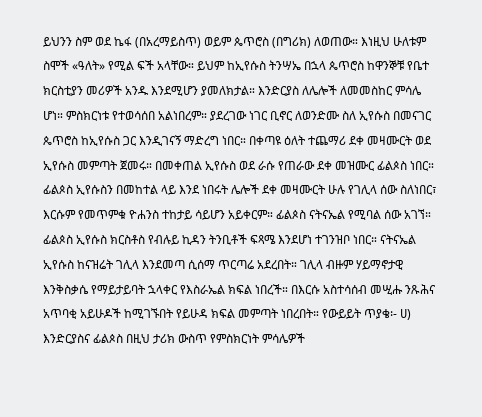ይህንን ስም ወደ ኬፋ (በአረማይስጥ) ወይም ጴጥሮስ (በግሪክ) ለወጠው። እነዚህ ሁለቱም ስሞች «ዓለት» የሚል ፍች አላቸው። ይህም ከኢየሱስ ትንሣኤ በኋላ ጴጥሮስ ከዋንኞቹ የቤተ ክርስቲያን መሪዎች አንዱ እንደሚሆን ያመለክታል። እንድርያስ ለሌሎች ለመመስከር ምሳሌ ሆነ። ምስክርነቱ የተወሳሰበ አልነበረም። ያደረገው ነገር ቢኖር ለወንድሙ ስለ ኢየሱስ በመናገር ጴጥሮስ ከኢየሱስ ጋር እንዲገናኝ ማድረግ ነበር። በቀጣዩ ዕለት ተጨማሪ ደቀ መዛሙርት ወደ ኢየሱስ መምጣት ጀመሩ። በመቀጠል ኢየሱስ ወደ ራሱ የጠራው ደቀ መዝሙር ፊልጶስ ነበር። ፊልጶስ ኢየሱስን በመከተል ላይ እንደ ነበሩት ሌሎች ደቀ መዛሙርት ሁሉ የገሊላ ሰው ስለነበር፣ እርሱም የመጥምቁ ዮሐንስ ተከታይ ሳይሆን አይቀርም። ፊልጶስ ናትናኤል የሚባል ሰው አገኘ። ፊልጶስ ኢየሱስ ክርስቶስ የብሉይ ኪዳን ትንቢቶች ፍጻሜ እንደሆነ ተገንዝቦ ነበር። ናትናኤል ኢየሱስ ከናዝሬት ገሊላ እንደመጣ ሲሰማ ጥርጣሬ አደረበት። ገሊላ ብዙም ሃይማኖታዊ እንቅስቃሴ የማይታይባት ኋላቀር የእስራኤል ክፍል ነበረች። በእርሱ አስተሳሰብ መሢሑ ንጹሕና አጥባቂ አይሁዶች ከሚገኙበት የይሁዳ ክፍል መምጣት ነበረበት። የውይይት ጥያቄ፡- ሀ) እንድርያስና ፊልጶስ በዚህ ታሪክ ውስጥ የምስክርነት ምሳሌዎች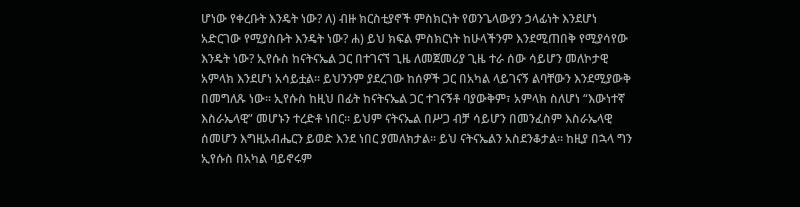ሆነው የቀረቡት እንዴት ነው? ለ) ብዙ ክርስቲያኖች ምስክርነት የወንጌላውያን ኃላፊነት እንደሆነ አድርገው የሚያስቡት እንዴት ነው? ሐ) ይህ ክፍል ምስክርነት ከሁላችንም እንደሚጠበቅ የሚያሳየው እንዴት ነው? ኢየሱስ ከናትናኤል ጋር በተገናኘ ጊዜ ለመጀመሪያ ጊዜ ተራ ሰው ሳይሆን መለኮታዊ አምላክ እንደሆነ አሳይቷል። ይህንንም ያደረገው ከሰዎች ጋር በአካል ላይገናኝ ልባቸውን እንደሚያውቅ በመግለጹ ነው። ኢየሱስ ከዚህ በፊት ከናትናኤል ጋር ተገናኝቶ ባያውቅም፣ አምላክ ስለሆነ “እውነተኛ እስራኤላዊ” መሆኑን ተረድቶ ነበር። ይህም ናትናኤል በሥጋ ብቻ ሳይሆን በመንፈስም እስራኤላዊ ሰመሆን እግዚአብሔርን ይወድ እንደ ነበር ያመለክታል። ይህ ናትናኤልን አስደንቆታል። ከዚያ በኋላ ግን ኢየሱስ በአካል ባይኖሩም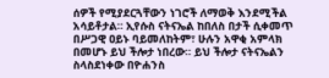ሰዎች የሚያደርጓቸውን ነገሮች ለማወቅ እንደሚችል አሳይቶታል። ኢየሱስ ናትናኤል ከበለስ በታች ሲቀመጥ በሥጋዊ ዐይኑ ባይመለከትም፣ ሁሉን አዋቂ አምላክ በመሆኑ ይህ ችሎታ ነበረው። ይህ ችሎታ ናትናኤልን ስላስደነቀው በዮሐንስ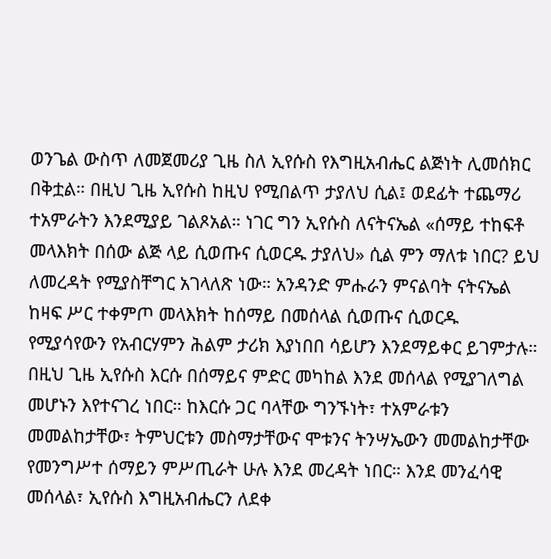ወንጌል ውስጥ ለመጀመሪያ ጊዜ ስለ ኢየሱስ የእግዚአብሔር ልጅነት ሊመሰክር በቅቷል። በዚህ ጊዜ ኢየሱስ ከዚህ የሚበልጥ ታያለህ ሲል፤ ወደፊት ተጨማሪ ተአምራትን እንደሚያይ ገልጾአል። ነገር ግን ኢየሱስ ለናትናኤል «ሰማይ ተከፍቶ መላእክት በሰው ልጅ ላይ ሲወጡና ሲወርዱ ታያለህ» ሲል ምን ማለቱ ነበር? ይህ ለመረዳት የሚያስቸግር አገላለጽ ነው። አንዳንድ ምሑራን ምናልባት ናትናኤል ከዛፍ ሥር ተቀምጦ መላእክት ከሰማይ በመሰላል ሲወጡና ሲወርዱ የሚያሳየውን የአብርሃምን ሕልም ታሪክ እያነበበ ሳይሆን እንደማይቀር ይገምታሉ። በዚህ ጊዜ ኢየሱስ እርሱ በሰማይና ምድር መካከል እንደ መሰላል የሚያገለግል መሆኑን እየተናገረ ነበር። ከእርሱ ጋር ባላቸው ግንኙነት፣ ተአምራቱን መመልከታቸው፣ ትምህርቱን መስማታቸውና ሞቱንና ትንሣኤውን መመልከታቸው የመንግሥተ ሰማይን ምሥጢራት ሁሉ እንደ መረዳት ነበር። እንደ መንፈሳዊ መሰላል፣ ኢየሱስ እግዚአብሔርን ለደቀ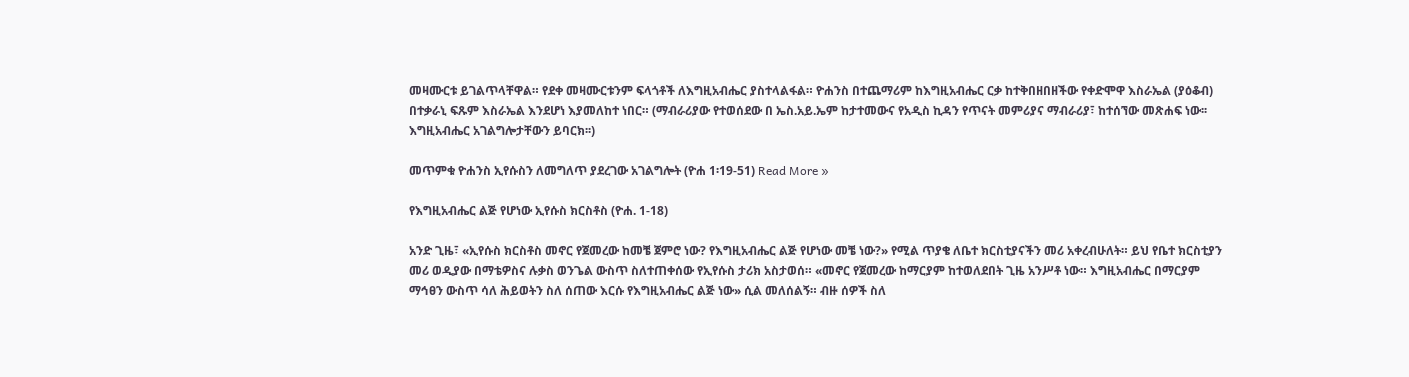መዛሙርቱ ይገልጥላቸዋል። የደቀ መዛሙርቱንም ፍላጎቶች ለእግዚአብሔር ያስተላልፋል። ዮሐንስ በተጨማሪም ከእግዚአብሔር ርቃ ከተቅበዘበዘችው የቀድሞዋ እስራኤል (ያዕቆብ) በተቃራኒ ፍጹም እስራኤል እንደሆነ እያመለከተ ነበር። (ማብራሪያው የተወሰደው በ ኤስ.አይ.ኤም ከታተመውና የአዲስ ኪዳን የጥናት መምሪያና ማብራሪያ፣ ከተሰኘው መጽሐፍ ነው፡፡ እግዚአብሔር አገልግሎታቸውን ይባርክ፡፡)

መጥምቁ ዮሐንስ ኢየሱስን ለመግለጥ ያደረገው አገልግሎት (ዮሐ 1፡19-51) Read More »

የእግዚአብሔር ልጅ የሆነው ኢየሱስ ክርስቶስ (ዮሐ. 1-18)

አንድ ጊዜ፣ «ኢየሱስ ክርስቶስ መኖር የጀመረው ከመቼ ጀምሮ ነው? የእግዚአብሔር ልጅ የሆነው መቼ ነው?» የሚል ጥያቄ ለቤተ ክርስቲያናችን መሪ አቀረብሁለት። ይህ የቤተ ክርስቲያን መሪ ወዲያው በማቴዎስና ሉቃስ ወንጌል ውስጥ ስለተጠቀሰው የኢየሱስ ታሪክ አስታወሰ። «መኖር የጀመረው ከማርያም ከተወለደበት ጊዜ አንሥቶ ነው። እግዚአብሔር በማርያም ማኅፀን ውስጥ ሳለ ሕይወትን ስለ ሰጠው እርሱ የእግዚአብሔር ልጅ ነው» ሲል መለሰልኝ። ብዙ ሰዎች ስለ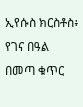ኢየሱስ ክርስቶስ፥ የገና በዓል በመጣ ቁጥር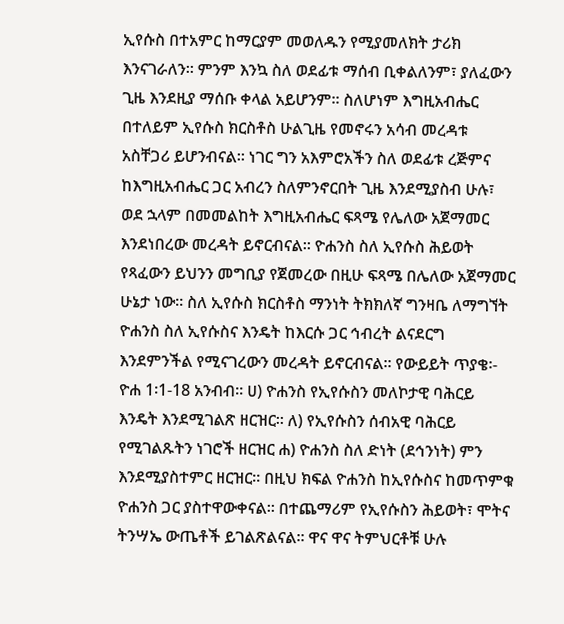ኢየሱስ በተአምር ከማርያም መወለዱን የሚያመለክት ታሪክ እንናገራለን። ምንም እንኳ ስለ ወደፊቱ ማሰብ ቢቀልለንም፣ ያለፈውን ጊዜ እንደዚያ ማሰቡ ቀላል አይሆንም፡፡ ስለሆነም እግዚአብሔር በተለይም ኢየሱስ ክርስቶስ ሁልጊዜ የመኖሩን አሳብ መረዳቱ አስቸጋሪ ይሆንብናል። ነገር ግን አእምሮአችን ስለ ወደፊቱ ረጅምና ከእግዚአብሔር ጋር አብረን ስለምንኖርበት ጊዜ እንደሚያስብ ሁሉ፣ ወደ ኋላም በመመልከት እግዚአብሔር ፍጻሜ የሌለው አጀማመር እንደነበረው መረዳት ይኖርብናል። ዮሐንስ ስለ ኢየሱስ ሕይወት የጻፈውን ይህንን መግቢያ የጀመረው በዚሁ ፍጻሜ በሌለው አጀማመር ሁኔታ ነው። ስለ ኢየሱስ ክርስቶስ ማንነት ትክክለኛ ግንዛቤ ለማግኘት ዮሐንስ ስለ ኢየሱስና እንዴት ከእርሱ ጋር ኅብረት ልናደርግ እንደምንችል የሚናገረውን መረዳት ይኖርብናል። የውይይት ጥያቄ፡- ዮሐ 1፡1-18 አንብብ። ሀ) ዮሐንስ የኢየሱስን መለኮታዊ ባሕርይ እንዴት እንደሚገልጽ ዘርዝር። ለ) የኢየሱስን ሰብአዊ ባሕርይ የሚገልጹትን ነገሮች ዘርዝር ሐ) ዮሐንስ ስለ ድነት (ደኅንነት) ምን እንደሚያስተምር ዘርዝር። በዚህ ክፍል ዮሐንስ ከኢየሱስና ከመጥምቁ ዮሐንስ ጋር ያስተዋውቀናል። በተጨማሪም የኢየሱስን ሕይወት፣ ሞትና ትንሣኤ ውጤቶች ይገልጽልናል። ዋና ዋና ትምህርቶቹ ሁሉ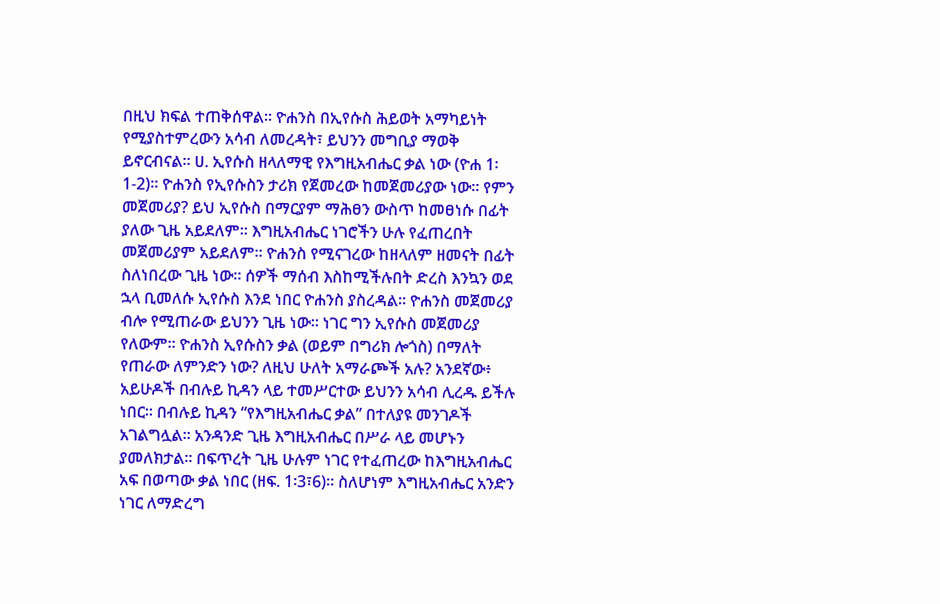በዚህ ክፍል ተጠቅሰዋል። ዮሐንስ በኢየሱስ ሕይወት አማካይነት የሚያስተምረውን አሳብ ለመረዳት፣ ይህንን መግቢያ ማወቅ ይኖርብናል። ሀ. ኢየሱስ ዘላለማዊ የእግዚአብሔር ቃል ነው (ዮሐ 1፡1-2)፡፡ ዮሐንስ የኢየሱስን ታሪክ የጀመረው ከመጀመሪያው ነው። የምን መጀመሪያ? ይህ ኢየሱስ በማርያም ማሕፀን ውስጥ ከመፀነሱ በፊት ያለው ጊዜ አይደለም። እግዚአብሔር ነገሮችን ሁሉ የፈጠረበት መጀመሪያም አይደለም። ዮሐንስ የሚናገረው ከዘላለም ዘመናት በፊት ስለነበረው ጊዜ ነው። ሰዎች ማሰብ እስከሚችሉበት ድረስ እንኳን ወደ ኋላ ቢመለሱ ኢየሱስ እንደ ነበር ዮሐንስ ያስረዳል። ዮሐንስ መጀመሪያ ብሎ የሚጠራው ይህንን ጊዜ ነው። ነገር ግን ኢየሱስ መጀመሪያ የለውም። ዮሐንስ ኢየሱስን ቃል (ወይም በግሪክ ሎጎስ) በማለት የጠራው ለምንድን ነው? ለዚህ ሁለት አማራጮች አሉ? አንደኛው፥ አይሁዶች በብሉይ ኪዳን ላይ ተመሥርተው ይህንን አሳብ ሊረዱ ይችሉ ነበር። በብሉይ ኪዳን “የእግዚአብሔር ቃል” በተለያዩ መንገዶች አገልግሏል። አንዳንድ ጊዜ እግዚአብሔር በሥራ ላይ መሆኑን ያመለክታል። በፍጥረት ጊዜ ሁሉም ነገር የተፈጠረው ከእግዚአብሔር አፍ በወጣው ቃል ነበር (ዘፍ. 1፡3፣6)። ስለሆነም እግዚአብሔር አንድን ነገር ለማድረግ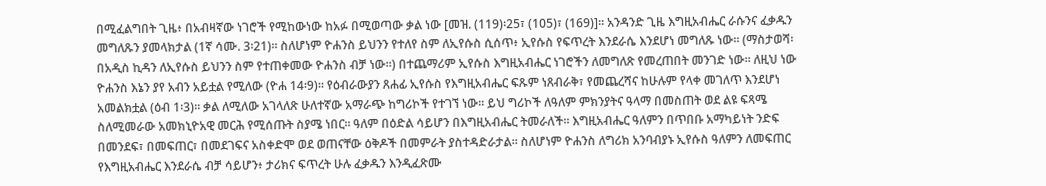በሚፈልግበት ጊዜ፥ በአብዛኛው ነገሮች የሚከውነው ከአፉ በሚወጣው ቃል ነው [መዝ. (119)፡25፣ (105)፣ (169)]። አንዳንድ ጊዜ እግዚአብሔር ራሱንና ፈቃዱን መግለጹን ያመላክታል (1ኛ ሳሙ. 3፡21)። ስለሆነም ዮሐንስ ይህንን የተለየ ስም ለኢየሱስ ሲሰጥ፥ ኢየሱስ የፍጥረት እንደራሴ እንደሆነ መግለጹ ነው። (ማስታወሻ፡ በአዲስ ኪዳን ለኢየሱስ ይህንን ስም የተጠቀመው ዮሐንስ ብቻ ነው።) በተጨማሪም ኢየሱስ እግዚአብሔር ነገሮችን ለመግለጽ የመረጠበት መንገድ ነው። ለዚህ ነው ዮሐንስ እኔን ያየ አብን አይቷል የሚለው (ዮሐ 14፡9)። የዕብራውያን ጸሐፊ ኢየሱስ የእግዚአብሔር ፍጹም ነጸብራቅ፣ የመጨረሻና ከሁሉም የላቀ መገለጥ እንደሆነ አመልክቷል (ዕብ 1፡3)። ቃል ለሚለው አገላለጽ ሁለተኛው አማራጭ ከግሪኮች የተገኘ ነው። ይህ ግሪኮች ለዓለም ምክንያትና ዓላማ በመስጠት ወደ ልዩ ፍጻሜ ስለሚመራው አመክኒዮአዊ መርሕ የሚሰጡት ስያሜ ነበር። ዓለም በዕድል ሳይሆን በእግዚአብሔር ትመራለች። እግዚአብሔር ዓለምን በጥበቡ አማካይነት ንድፍ በመንደፍ፣ በመፍጠር፣ በመደገፍና አስቀድሞ ወደ ወጠናቸው ዕቅዶች በመምራት ያስተዳድራታል። ስለሆነም ዮሐንስ ለግሪክ አንባብያኑ ኢየሱስ ዓለምን ለመፍጠር የእግዚአብሔር እንደራሴ ብቻ ሳይሆን፥ ታሪክና ፍጥረት ሁሉ ፈቃዱን እንዲፈጽሙ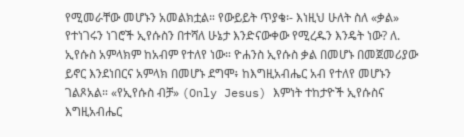የሚመራቸው መሆኑን አመልክቷል። የውይይት ጥያቄ፡- እነዚህ ሁለት ስለ «ቃል» የተነገሩን ነገሮች ኢየሱስን በተሻለ ሁኔታ እንድናውቀው የሚረዱን እንዴት ነው? ለ. ኢየሱስ አምላክም ከአብም የተለየ ነው። ዮሐንስ ኢየሱስ ቃል በመሆኑ በመጀመሪያው ይኖር እንደነበርና አምላክ በመሆኑ ደግሞ፥ ከእግዚአብሔር አብ የተለየ መሆኑን ገልጾአል። «የኢየሱስ ብቻ» (Only Jesus) እምነት ተከታዮች ኢየሱስና እግዚአብሔር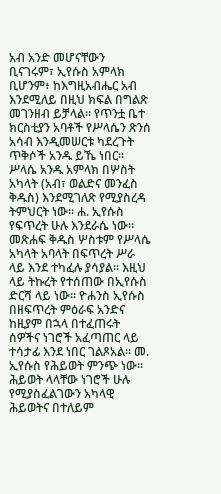አብ አንድ መሆናቸውን ቢናገሩም፣ ኢየሱስ አምላክ ቢሆንም፥ ከእግዚአብሔር አብ እንደሚለይ በዚህ ክፍል በግልጽ መገንዘብ ይቻላል። የጥንቷ ቤተ ክርስቲያን አባቶች የሥላሴን ጽንሰ አሳብ እንዲመሠርቱ ካደረጉት ጥቅሶች አንዱ ይኼ ነበር። ሥላሴ አንዱ አምላክ በሦስት አካላት (አብ፣ ወልድና መንፈስ ቅዱስ) እንደሚገለጽ የሚያስረዳ ትምህርት ነው። ሐ. ኢየሱስ የፍጥረት ሁሉ እንደራሴ ነው። መጽሐፍ ቅዱስ ሦስቱም የሥላሴ አካላት አባላት በፍጥረት ሥራ ላይ እንደ ተካፈሉ ያሳያል። እዚህ ላይ ትኩረት የተሰጠው በኢየሱስ ድርሻ ላይ ነው። ዮሐንስ ኢየሱስ በዘፍጥረት ምዕራፍ አንድና ከዚያም በኋላ በተፈጠሩት ሰዎችና ነገሮች አፈጣጠር ላይ ተሳታፊ እንደ ነበር ገልጾአል። መ. ኢየሱስ የሕይወት ምንጭ ነው። ሕይወት ላላቸው ነገሮች ሁሉ የሚያስፈልገውን አካላዊ ሕይወትና በተለይም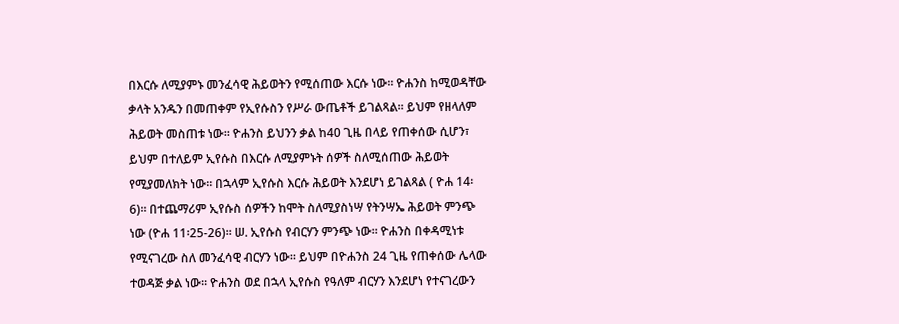በእርሱ ለሚያምኑ መንፈሳዊ ሕይወትን የሚሰጠው እርሱ ነው። ዮሐንስ ከሚወዳቸው ቃላት አንዱን በመጠቀም የኢየሱስን የሥራ ውጤቶች ይገልጻል። ይህም የዘላለም ሕይወት መስጠቱ ነው። ዮሐንስ ይህንን ቃል ከ40 ጊዜ በላይ የጠቀሰው ሲሆን፣ ይህም በተለይም ኢየሱስ በእርሱ ለሚያምኑት ሰዎች ስለሚሰጠው ሕይወት የሚያመለክት ነው። በኋላም ኢየሱስ እርሱ ሕይወት እንደሆነ ይገልጻል ( ዮሐ 14፡6)። በተጨማሪም ኢየሱስ ሰዎችን ከሞት ስለሚያስነሣ የትንሣኤ ሕይወት ምንጭ ነው (ዮሐ 11፡25-26)። ሠ. ኢየሱስ የብርሃን ምንጭ ነው። ዮሐንስ በቀዳሚነቱ የሚናገረው ስለ መንፈሳዊ ብርሃን ነው። ይህም በዮሐንስ 24 ጊዜ የጠቀሰው ሌላው ተወዳጅ ቃል ነው። ዮሐንስ ወደ በኋላ ኢየሱስ የዓለም ብርሃን እንደሆነ የተናገረውን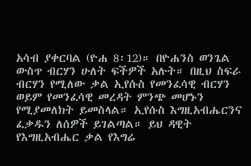አሳብ ያቀርባል (ዮሐ 8፡12)። በዮሐንስ ወንጌል ውስጥ ብርሃን ሁለት ፍችዎች አሉት። በዚህ ስፍራ ብርሃን የሚለው ቃል ኢየሱስ የመንፈሳዊ ብርሃን ወይም የመንፈሳዊ መረዳት ምንጭ መሆኑን የሚያመለክት ይመስላል። ኢየሱስ እግዚአብሔርንና ፈቃዱን ለሰዎች ይገልጣል። ይህ ዳዊት የእግዚአብሔር ቃል የእግሬ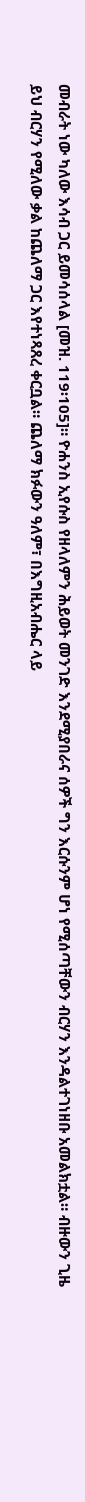መብራት ነው ካለው እሳብ ጋር ይመሳሰላል [መዝ. 119፡105]። ዮሐንስ ኢየሱስ የዘላለምን ሕይወት መንገድ እንደሚያበራና ሰዎች ግን እርሱንም ሆነ የሚሰጣቸውን ብርሃን እንዳልተገነዘቡ አመልክቷል። ብዙውን ጊዜ ይህ ብርሃን የሚለው ቃል ከጨለማ ጋር እየተነጻጸረ ቀርቧል። ጨለማ ክፉውን ዓለም፣ በእግዚአብሔር ላይ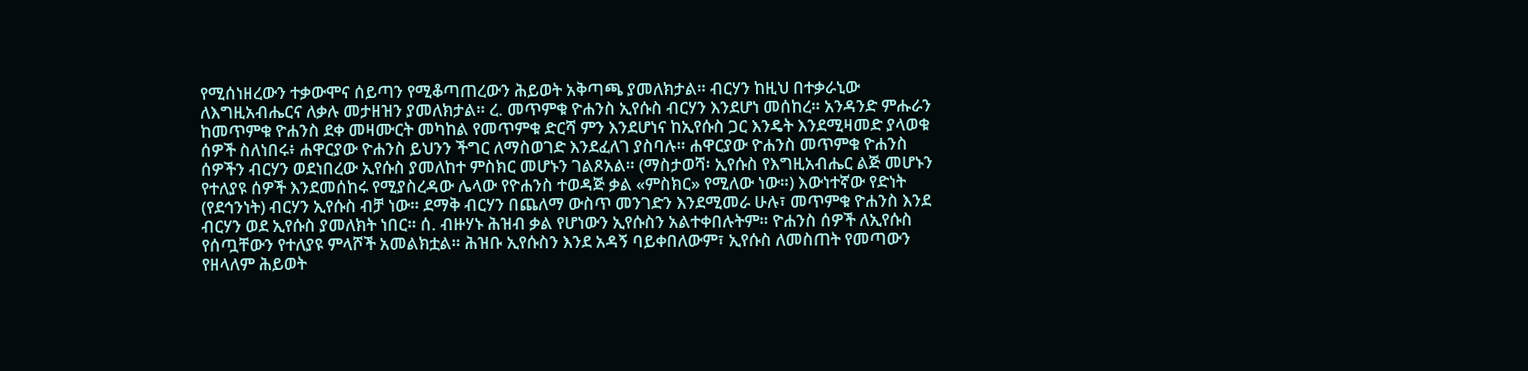የሚሰነዘረውን ተቃውሞና ሰይጣን የሚቆጣጠረውን ሕይወት አቅጣጫ ያመለክታል። ብርሃን ከዚህ በተቃራኒው ለእግዚአብሔርና ለቃሉ መታዘዝን ያመለክታል። ረ. መጥምቁ ዮሐንስ ኢየሱስ ብርሃን እንደሆነ መሰከረ። አንዳንድ ምሑራን ከመጥምቁ ዮሐንስ ደቀ መዛሙርት መካከል የመጥምቁ ድርሻ ምን እንደሆነና ከኢየሱስ ጋር እንዴት እንደሚዛመድ ያላወቁ ሰዎች ስለነበሩ፥ ሐዋርያው ዮሐንስ ይህንን ችግር ለማስወገድ እንደፈለገ ያስባሉ። ሐዋርያው ዮሐንስ መጥምቁ ዮሐንስ ሰዎችን ብርሃን ወደነበረው ኢየሱስ ያመለከተ ምስክር መሆኑን ገልጾአል። (ማስታወሻ፡ ኢየሱስ የእግዚአብሔር ልጅ መሆኑን የተለያዩ ሰዎች እንደመሰከሩ የሚያስረዳው ሌላው የዮሐንስ ተወዳጅ ቃል «ምስክር» የሚለው ነው።) እውነተኛው የድነት (የደኅንነት) ብርሃን ኢየሱስ ብቻ ነው። ደማቅ ብርሃን በጨለማ ውስጥ መንገድን እንደሚመራ ሁሉ፣ መጥምቁ ዮሐንስ እንደ ብርሃን ወደ ኢየሱስ ያመለክት ነበር። ሰ. ብዙሃኑ ሕዝብ ቃል የሆነውን ኢየሱስን አልተቀበሉትም። ዮሐንስ ሰዎች ለኢየሱስ የሰጧቸውን የተለያዩ ምላሾች አመልክቷል። ሕዝቡ ኢየሱስን እንደ አዳኝ ባይቀበለውም፣ ኢየሱስ ለመስጠት የመጣውን የዘላለም ሕይወት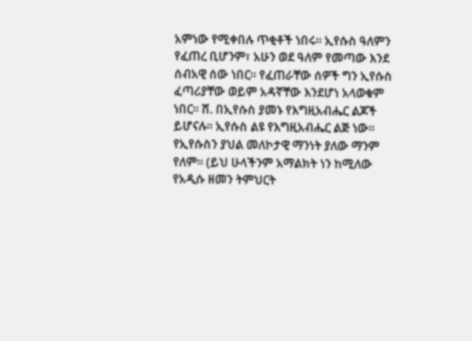አምነው የሚቀበሉ ጥቂቶች ነበሩ። ኢየሱስ ዓለምን የፈጠረ ቢሆንም፣ አሁን ወደ ዓለም የመጣው እንደ ሰብአዊ ሰው ነበር። የፈጠራቸው ሰዎች ግን ኢየሱስ ፈጣሪያቸው ወይም አዳኛቸው እንደሆነ አላወቁም ነበር። ሸ. በኢየሱስ ያመኑ የእግዚአብሔር ልጆች ይሆናሉ። ኢየሱስ ልዩ የእግዚአብሔር ልጅ ነው። የኢየሱስን ያህል መለኮታዊ ማንነት ያለው ማንም የለም፡፡ (ይህ ሁላችንም አማልክት ነን ከሚለው የአዲሱ ዘመን ትምህርት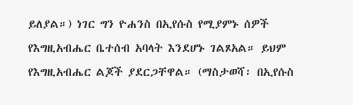ይለያል።) ነገር ግን ዮሐንስ በኢየሱስ የሚያምኑ ሰዎች የእግዚአብሔር ቤተሰብ አባላት እንደሆኑ ገልጾአል። ይህም የእግዚአብሔር ልጆች ያደርጋቸዋል። (ማስታወሻ፡ በኢየሱስ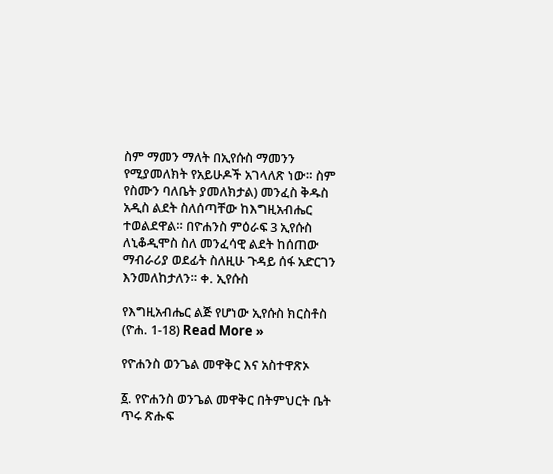ስም ማመን ማለት በኢየሱስ ማመንን የሚያመለክት የአይሁዶች አገላለጽ ነው። ስም የስሙን ባለቤት ያመለክታል) መንፈስ ቅዱስ አዲስ ልደት ስለሰጣቸው ከእግዚአብሔር ተወልደዋል። በዮሐንስ ምዕራፍ 3 ኢየሱስ ለኒቆዲሞስ ስለ መንፈሳዊ ልደት ከሰጠው ማብራሪያ ወደፊት ስለዚሁ ጉዳይ ሰፋ አድርገን እንመለከታለን። ቀ. ኢየሱስ

የእግዚአብሔር ልጅ የሆነው ኢየሱስ ክርስቶስ (ዮሐ. 1-18) Read More »

የዮሐንስ ወንጌል መዋቅር እና አስተዋጽኦ

፩. የዮሐንስ ወንጌል መዋቅር በትምህርት ቤት ጥሩ ጽሑፍ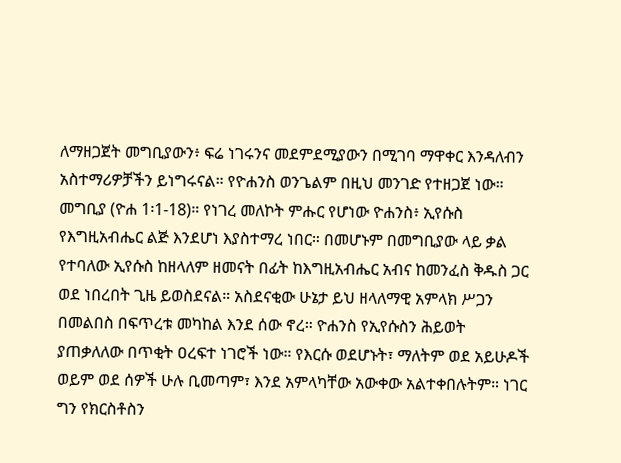ለማዘጋጀት መግቢያውን፥ ፍሬ ነገሩንና መደምደሚያውን በሚገባ ማዋቀር እንዳለብን አስተማሪዎቻችን ይነግሩናል። የዮሐንስ ወንጌልም በዚህ መንገድ የተዘጋጀ ነው። መግቢያ (ዮሐ 1፡1-18)። የነገረ መለኮት ምሑር የሆነው ዮሐንስ፥ ኢየሱስ የእግዚአብሔር ልጅ እንደሆነ እያስተማረ ነበር። በመሆኑም በመግቢያው ላይ ቃል የተባለው ኢየሱስ ከዘላለም ዘመናት በፊት ከእግዚአብሔር አብና ከመንፈስ ቅዱስ ጋር ወደ ነበረበት ጊዜ ይወስደናል። አስደናቂው ሁኔታ ይህ ዘላለማዊ አምላክ ሥጋን በመልበስ በፍጥረቱ መካከል እንደ ሰው ኖረ። ዮሐንስ የኢየሱስን ሕይወት ያጠቃለለው በጥቂት ዐረፍተ ነገሮች ነው። የእርሱ ወደሆኑት፣ ማለትም ወደ አይሁዶች ወይም ወደ ሰዎች ሁሉ ቢመጣም፣ እንደ አምላካቸው አውቀው አልተቀበሉትም። ነገር ግን የክርስቶስን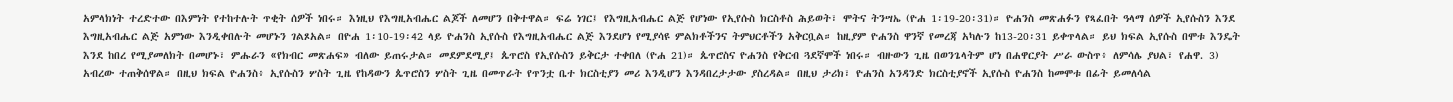አምላክነት ተረድተው በእምነት የተከተሉት ጥቂት ሰዎች ነበሩ። እነዚህ የእግዚአብሔር ልጆች ለመሆን በቅተዋል። ፍሬ ነገር፤ የእግዚአብሔር ልጅ የሆነው የኢየሱስ ክርስቶስ ሕይወት፣ ሞትና ትንሣኤ (ዮሐ 1፡19-20፡31)። ዮሐንስ መጽሐፉን የጻፈበት ዓላማ ሰዎች ኢየሱስን እንደ እግዚአብሔር ልጅ አምነው እንዲቀበሉት መሆኑን ገልጾአል። በዮሐ 1፡10-19፡42 ላይ ዮሐንስ ኢየሱስ የእግዚአብሔር ልጅ እንደሆነ የሚያሳዩ ምልክቶችንና ትምህርቶችን አቅርቧል። ከዚያም ዮሐንስ ዋንኛ የመረጃ አካሉን ከ13-20፡31 ይቀጥላል። ይህ ክፍል ኢየሱስ በሞቱ እንዴት እንደ ከበረ የሚያመለክት በመሆኑ፣ ምሑራን «የክብር መጽሐፍ» ብለው ይጠሩታል። መደምደሚያ፤ ጴጥሮስ የኢየሱስን ይቅርታ ተቀበለ (ዮሐ 21)። ጴጥሮስና ዮሐንስ የቅርብ ጓደኛሞች ነበሩ። ብዙውን ጊዜ በወንጌላትም ሆነ በሐዋርያት ሥራ ውስጥ፥ ለምሳሌ ያህል፣ የሐዋ. 3) አብረው ተጠቅሰዋል። በዚህ ክፍል ዮሐንስ፥ ኢየሱስን ሦስት ጊዜ የከዳውን ጴጥሮስን ሦስት ጊዜ በመጥራት የጥንቷ ቤተ ክርስቲያን መሪ እንዲሆን እንዳበረታታው ያስረዳል። በዚህ ታሪክ፣ ዮሐንስ አንዳንድ ክርስቲያኖች ኢየሱስ ዮሐንስ ከመሞቱ በፊት ይመለሳል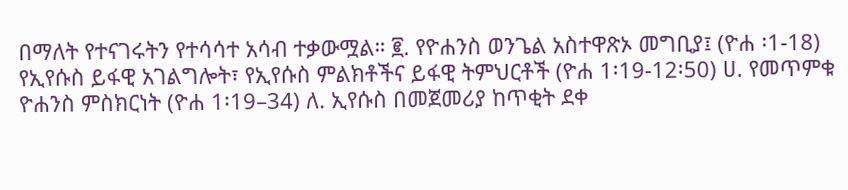በማለት የተናገሩትን የተሳሳተ አሳብ ተቃውሟል። ፪. የዮሐንስ ወንጌል አስተዋጽኦ መግቢያ፤ (ዮሐ ፡1-18) የኢየሱስ ይፋዊ አገልግሎት፣ የኢየሱስ ምልክቶችና ይፋዊ ትምህርቶች (ዮሐ 1፡19-12፡50) ሀ. የመጥምቁ ዮሐንስ ምስክርነት (ዮሐ 1፡19–34) ለ. ኢየሱስ በመጀመሪያ ከጥቂት ደቀ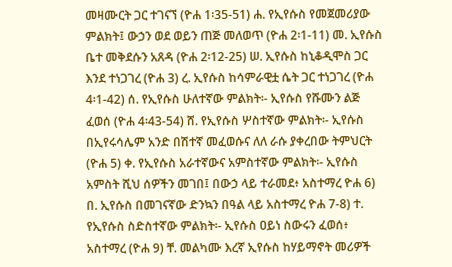መዛሙርት ጋር ተገናኘ (ዮሐ 1፡35-51) ሐ. የኢየሱስ የመጀመሪያው ምልክት፤ ውኃን ወደ ወይን ጠጅ መለወጥ (ዮሐ 2፡1-11) መ. ኢየሱስ ቤተ መቅደሱን አጸዳ (ዮሐ 2፡12-25) ሠ. ኢየሱስ ከኒቆዲሞስ ጋር እንደ ተነጋገረ (ዮሐ 3) ረ. ኢየሱስ ከሳምራዊቷ ሴት ጋር ተነጋገረ (ዮሐ 4፡1-42) ሰ. የኢየሱስ ሁለተኛው ምልክት፡- ኢየሱስ የሹሙን ልጅ ፈወሰ (ዮሐ 4፡43-54) ሸ. የኢየሱስ ሦስተኛው ምልክት፡- ኢየሱስ በኢየሩሳሌም አንድ በሽተኛ መፈወሱና ለለ ራሱ ያቀረበው ትምህርት (ዮሐ 5) ቀ. የኢየሱስ አራተኛውና አምስተኛው ምልክት፡- ኢየሱስ አምስት ሺህ ሰዎችን መገበ፤ በውኃ ላይ ተራመደ፥ አስተማረ ዮሐ 6) በ. ኢየሱስ በመገናኛው ድንኳን በዓል ላይ አስተማረ ዮሐ 7-8) ተ. የኢየሱስ ስድስተኛው ምልክት፡- ኢየሱስ ዐይነ ስውሩን ፈወሰ፥ አስተማረ (ዮሐ 9) ቸ. መልካሙ እረኛ ኢየሱስ ከሃይማኖት መሪዎች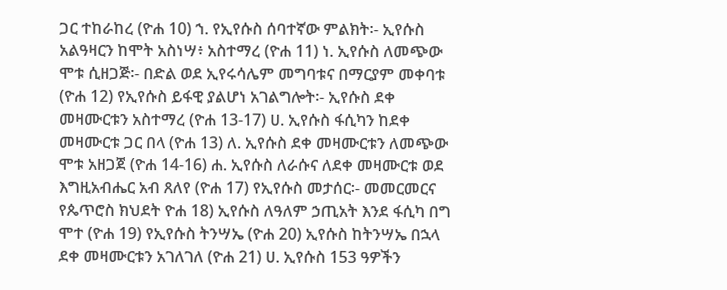ጋር ተከራከረ (ዮሐ 10) ኀ. የኢየሱስ ሰባተኛው ምልክት፡- ኢየሱስ አልዓዛርን ከሞት አስነሣ፥ አስተማረ (ዮሐ 11) ነ. ኢየሱስ ለመጭው ሞቱ ሲዘጋጅ፡- በድል ወደ ኢየሩሳሌም መግባቱና በማርያም መቀባቱ (ዮሐ 12) የኢየሱስ ይፋዊ ያልሆነ አገልግሎት፡- ኢየሱስ ደቀ መዛሙርቱን አስተማረ (ዮሐ 13-17) ሀ. ኢየሱስ ፋሲካን ከደቀ መዛሙርቱ ጋር በላ (ዮሐ 13) ለ. ኢየሱስ ደቀ መዛሙርቱን ለመጭው ሞቱ አዘጋጀ (ዮሐ 14-16) ሐ. ኢየሱስ ለራሱና ለደቀ መዛሙርቱ ወደ እግዚአብሔር አብ ጸለየ (ዮሐ 17) የኢየሱስ መታሰር፡- መመርመርና የጴጥሮስ ክህደት ዮሐ 18) ኢየሱስ ለዓለም ኃጢአት እንደ ፋሲካ በግ ሞተ (ዮሐ 19) የኢየሱስ ትንሣኤ (ዮሐ 20) ኢየሱስ ከትንሣኤ በኋላ ደቀ መዛሙርቱን አገለገለ (ዮሐ 21) ሀ. ኢየሱስ 153 ዓዎችን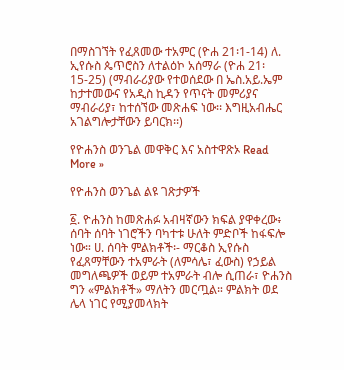በማስገኘት የፈጸመው ተአምር (ዮሐ 21፡1-14) ለ. ኢየሱስ ጴጥሮስን ለተልዕኮ አሰማራ (ዮሐ 21፡15-25) (ማብራሪያው የተወሰደው በ ኤስ.አይ.ኤም ከታተመውና የአዲስ ኪዳን የጥናት መምሪያና ማብራሪያ፣ ከተሰኘው መጽሐፍ ነው፡፡ እግዚአብሔር አገልግሎታቸውን ይባርክ፡፡)

የዮሐንስ ወንጌል መዋቅር እና አስተዋጽኦ Read More »

የዮሐንስ ወንጌል ልዩ ገጽታዎች

፩. ዮሐንስ ከመጽሐፉ አብዛኛውን ክፍል ያዋቀረው፥ ሰባት ሰባት ነገሮችን ባካተቱ ሁለት ምድቦች ከፋፍሎ ነው። ሀ. ሰባት ምልክቶች፡- ማርቆስ ኢየሱስ የፈጸማቸውን ተአምራት (ለምሳሌ፣ ፈውስ) የኃይል መግለጫዎች ወይም ተአምራት ብሎ ሲጠራ፣ ዮሐንስ ግን «ምልክቶች» ማለትን መርጧል። ምልክት ወደ ሌላ ነገር የሚያመላክት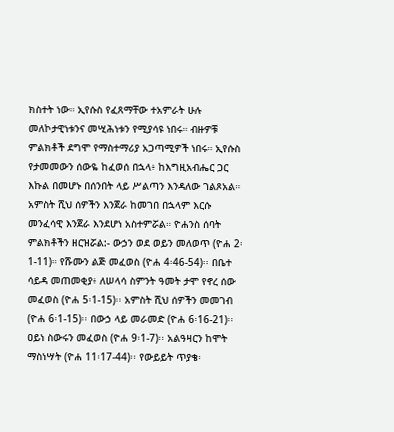ክስተት ነው። ኢየሱስ የፈጸማቸው ተአምራት ሁሉ መለኮታዊነቱንና መሢሕነቱን የሚያሳዩ ነበሩ። ብዙዎቹ ምልክቶች ደግሞ የማስተማሪያ አጋጣሚዎች ነበሩ። ኢየሱስ የታመመውን ሰውዬ ከፈወሰ በኋላ፥ ከእግዚአብሔር ጋር እኩል በመሆኑ በሰንበት ላይ ሥልጣን እንዳለው ገልጾአል። አምስት ሺህ ሰዎችን እንጀራ ከመገበ በኋላም እርሱ መንፈሳዊ እንጀራ እንደሆነ አስተምሯል። ዮሐንስ ሰባት ምልክቶችን ዘርዝሯል:- ውኃን ወደ ወይን መለወጥ (ዮሐ 2፡1-11)። የሹሙን ልጅ መፈወስ (ዮሐ 4፡46-54)፡፡ በቤተ ሳይዳ መጠመቂያ፥ ለሠላሳ ስምንት ዓመት ታሞ የኖረ ሰው መፈወስ (ዮሐ 5፡1-15)፡፡ አምስት ሺህ ሰዎችን መመገብ (ዮሐ 6፡1-15)፡፡ በውኃ ላይ መራመድ (ዮሐ 6፡16-21)፡፡ ዐይነ ስውሩን መፈወስ (ዮሐ 9፡1-7)፡፡ አልዓዛርን ከሞት ማስነሣት (ዮሐ 11፡17-44)፡፡ የውይይት ጥያቄ፡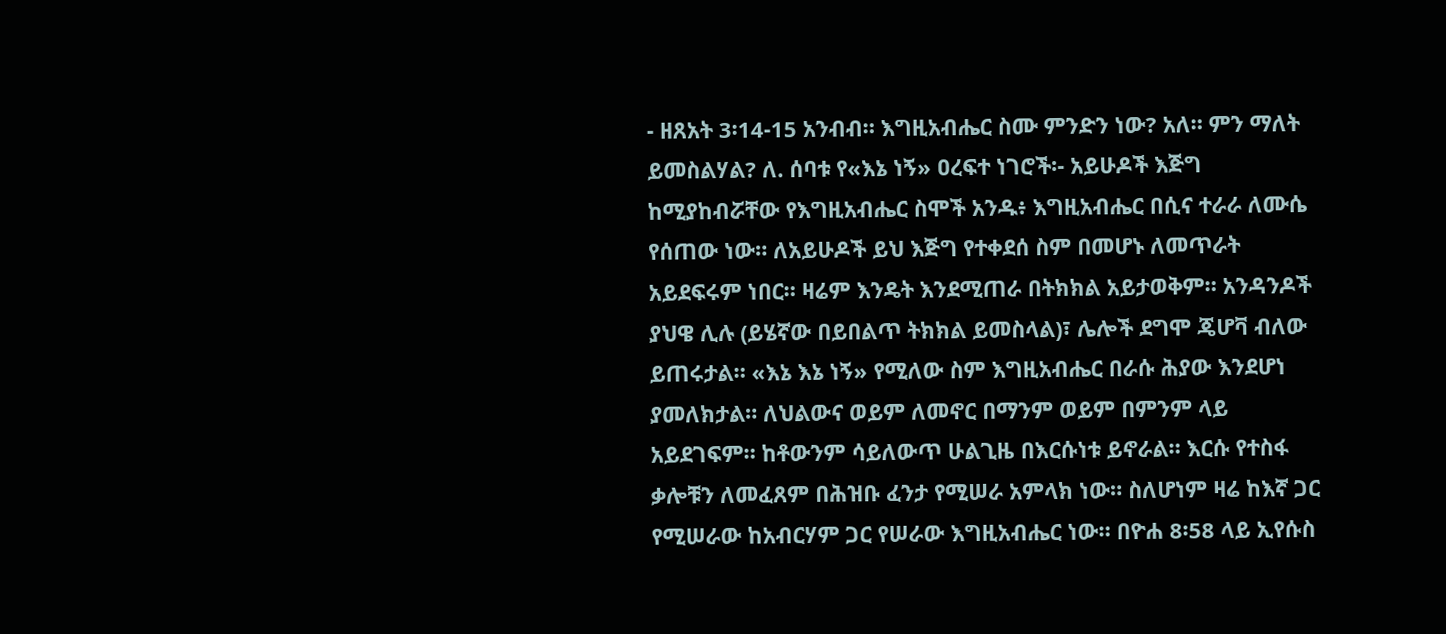- ዘጸአት 3፡14-15 አንብብ። እግዚአብሔር ስሙ ምንድን ነው? አለ። ምን ማለት ይመስልሃል? ለ. ሰባቱ የ«እኔ ነኝ» ዐረፍተ ነገሮች፡- አይሁዶች እጅግ ከሚያከብሯቸው የእግዚአብሔር ስሞች አንዱ፥ እግዚአብሔር በሲና ተራራ ለሙሴ የሰጠው ነው። ለአይሁዶች ይህ እጅግ የተቀደሰ ስም በመሆኑ ለመጥራት አይደፍሩም ነበር። ዛሬም እንዴት እንደሚጠራ በትክክል አይታወቅም። አንዳንዶች ያህዌ ሊሉ (ይሄኛው በይበልጥ ትክክል ይመስላል)፣ ሌሎች ደግሞ ጄሆቫ ብለው ይጠሩታል። «እኔ እኔ ነኝ» የሚለው ስም እግዚአብሔር በራሱ ሕያው እንደሆነ ያመለክታል። ለህልውና ወይም ለመኖር በማንም ወይም በምንም ላይ አይደገፍም። ከቶውንም ሳይለውጥ ሁልጊዜ በእርሱነቱ ይኖራል። እርሱ የተስፋ ቃሎቹን ለመፈጸም በሕዝቡ ፈንታ የሚሠራ አምላክ ነው። ስለሆነም ዛሬ ከእኛ ጋር የሚሠራው ከአብርሃም ጋር የሠራው እግዚአብሔር ነው። በዮሐ 8፡58 ላይ ኢየሱስ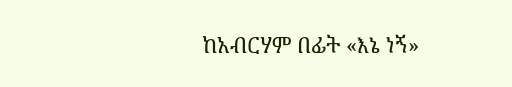ከአብርሃም በፊት «እኔ ነኝ»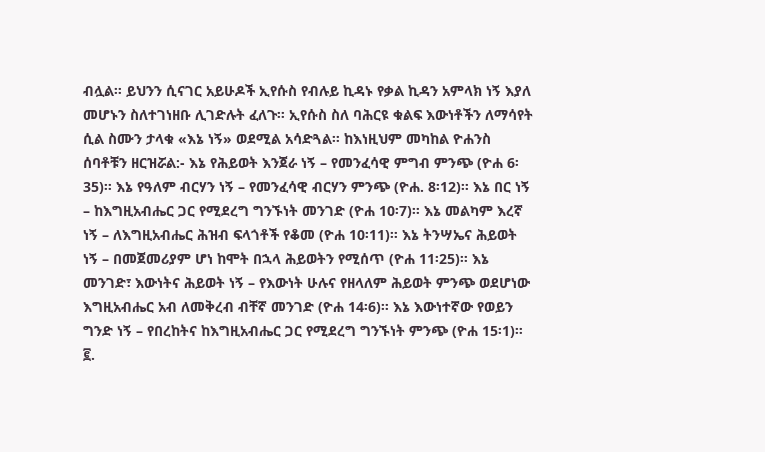ብሏል። ይህንን ሲናገር አይሁዶች ኢየሱስ የብሉይ ኪዳኑ የቃል ኪዳን አምላክ ነኝ እያለ መሆኑን ስለተገነዘቡ ሊገድሉት ፈለጉ። ኢየሱስ ስለ ባሕርዩ ቁልፍ እውነቶችን ለማሳየት ሲል ስሙን ታላቁ «እኔ ነኝ» ወደሚል አሳድጓል። ከእነዚህም መካከል ዮሐንስ ሰባቶቹን ዘርዝሯል:- እኔ የሕይወት እንጀራ ነኝ – የመንፈሳዊ ምግብ ምንጭ (ዮሐ 6፡35)። እኔ የዓለም ብርሃን ነኝ – የመንፈሳዊ ብርሃን ምንጭ (ዮሐ. 8፡12)። እኔ በር ነኝ – ከእግዚአብሔር ጋር የሚደረግ ግንኙነት መንገድ (ዮሐ 10፡7)። እኔ መልካም እረኛ ነኝ – ለእግዚአብሔር ሕዝብ ፍላጎቶች የቆመ (ዮሐ 10፡11)። እኔ ትንሣኤና ሕይወት ነኝ – በመጀመሪያም ሆነ ከሞት በኋላ ሕይወትን የሚሰጥ (ዮሐ 11፡25)። እኔ መንገድ፣ እውነትና ሕይወት ነኝ – የእውነት ሁሉና የዘላለም ሕይወት ምንጭ ወደሆነው እግዚአብሔር አብ ለመቅረብ ብቸኛ መንገድ (ዮሐ 14፡6)። እኔ እውነተኛው የወይን ግንድ ነኝ – የበረከትና ከእግዚአብሔር ጋር የሚደረግ ግንኙነት ምንጭ (ዮሐ 15፡1)። ፪.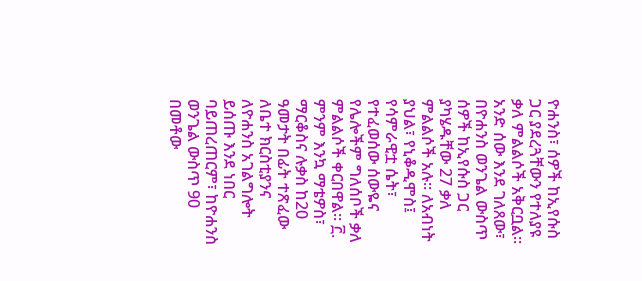ዮሐንስ፣ ሰዎች ከኢየሱስ ጋር ያደረጓቸውን የተለያዩ ቃለ ምልልሶች አቅርቧል። አንድ ሰው እንደ ገለጸው፣ በዮሐንስ ወንጌል ውስጥ ሰዎች ከኢየሱስ ጋር ያካሄዱቸው 27 ቃለ ምልልሶች አሉ። ለአብነት ያህል፣ የኒቆዲሞስ፤ የሳምራዊቷ ሴት፣ የተፈወሰው ሰውዬና የሌሎችም ግለሰቦች ቃለ ምልልሶች ቀርበዋል። ፫. ምንም እንኳ ማቴዎስ፣ ማርቆስና ሉቃስ ከ20 ዓመታት በፊት ተጽፈው ለቤተ ክርስቲያንና ለዮሐንስ አገልግሎት ይሰጡ እንደ ነበር ባይጠረጠርም፣ ከዮሐንስ ወንጌል ውስጥ 90 በመቶው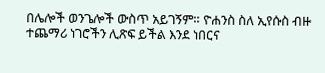በሌሎች ወንጌሎች ውስጥ አይገኝም። ዮሐንስ ስለ ኢየሱስ ብዙ ተጨማሪ ነገሮችን ሊጽፍ ይችል እንደ ነበርና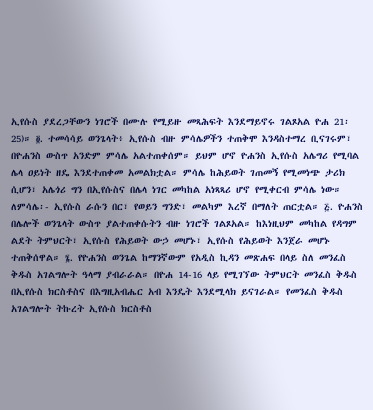ኢየሱስ ያደረጋቸውን ነገሮች በሙሉ የሚይዙ መጻሕፍት እንደማይኖሩ ገልጾአል ዮሐ 21፡25)። ፬. ተመሳሳይ ወንጌላት፥ ኢየሱስ ብዙ ምሳሌዎችን ተጠቅሞ እንዳስተማረ ቢናገሩም፣ በዮሐንስ ውስጥ አንድም ምሳሌ አልተጠቀሰም። ይህም ሆኖ ዮሐንስ ኢየሱስ አሌግሪ የሚባል ሌላ ዐይነት ዘዴ እንደተጠቀመ አመልክቷል። ምሳሌ ከሕይወት ገጠመኝ የሚመነጭ ታሪክ ሲሆን፣ አሌጎሪ ግን በኢየሱስና በሌላ ነገር መካከል አነጻጻሪ ሆኖ የሚቀርብ ምሳሌ ነው። ለምሳሌ፡- ኢየሱስ ራሱን በር፣ የወይን ግንድ፣ መልካም እረኛ በማለት ጠርቷል። ፭. ዮሐንስ በሌሎች ወንጌላት ውስጥ ያልተጠቀሱትን ብዙ ነገሮች ገልጾአል። ከእነዚህም መካከል የዳግም ልደት ትምህርት፣ ኢየሱስ የሕይወት ውኃ መሆኑ፣ ኢየሱስ የሕይወት እንጀራ መሆኑ ተጠቅሰዋል። ፮. የዮሐንስ ወንጌል ከማንኛውም የአዲስ ኪዳን መጽሐፍ በላይ ስለ መንፈስ ቅዱስ አገልግሎት ዓላማ ያብራራል። በዮሐ 14-16 ላይ የሚገኘው ትምህርት መንፈስ ቅዱስ በኢየሱስ ክርስቶስና በእግዚአብሔር አብ እንዴት እንደሚላክ ይናገራል። የመንፈስ ቅዱስ አገልግሎት ትኩረት ኢየሱስ ክርስቶስ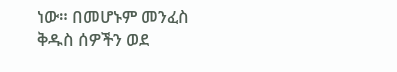ነው። በመሆኑም መንፈስ ቅዱስ ሰዎችን ወደ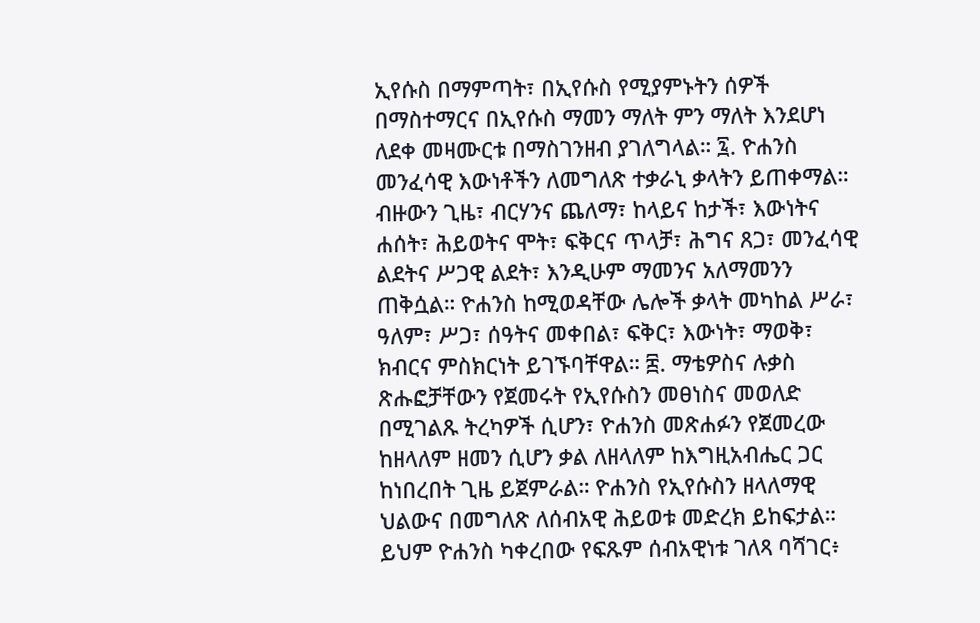ኢየሱስ በማምጣት፣ በኢየሱስ የሚያምኑትን ሰዎች በማስተማርና በኢየሱስ ማመን ማለት ምን ማለት እንደሆነ ለደቀ መዛሙርቱ በማስገንዘብ ያገለግላል። ፯. ዮሐንስ መንፈሳዊ እውነቶችን ለመግለጽ ተቃራኒ ቃላትን ይጠቀማል። ብዙውን ጊዜ፣ ብርሃንና ጨለማ፣ ከላይና ከታች፣ እውነትና ሐሰት፣ ሕይወትና ሞት፣ ፍቅርና ጥላቻ፣ ሕግና ጸጋ፣ መንፈሳዊ ልደትና ሥጋዊ ልደት፣ እንዲሁም ማመንና አለማመንን ጠቅሷል። ዮሐንስ ከሚወዳቸው ሌሎች ቃላት መካከል ሥራ፣ ዓለም፣ ሥጋ፣ ሰዓትና መቀበል፣ ፍቅር፣ እውነት፣ ማወቅ፣ ክብርና ምስክርነት ይገኙባቸዋል። ፰. ማቴዎስና ሉቃስ ጽሑፎቻቸውን የጀመሩት የኢየሱስን መፀነስና መወለድ በሚገልጹ ትረካዎች ሲሆን፣ ዮሐንስ መጽሐፉን የጀመረው ከዘላለም ዘመን ሲሆን ቃል ለዘላለም ከእግዚአብሔር ጋር ከነበረበት ጊዜ ይጀምራል። ዮሐንስ የኢየሱስን ዘላለማዊ ህልውና በመግለጽ ለሰብአዊ ሕይወቱ መድረክ ይከፍታል። ይህም ዮሐንስ ካቀረበው የፍጹም ሰብአዊነቱ ገለጻ ባሻገር፥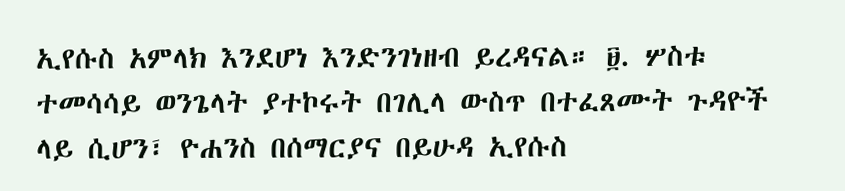ኢየሱስ አምላክ እንደሆነ እንድንገነዘብ ይረዳናል። ፱. ሦስቱ ተመሳሳይ ወንጌላት ያተኮሩት በገሊላ ውስጥ በተፈጸሙት ጉዳዮች ላይ ሲሆን፣ ዮሐንስ በሰማርያና በይሁዳ ኢየሱስ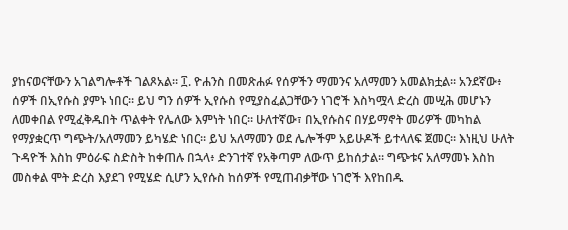ያከናወናቸውን አገልግሎቶች ገልጾአል። ፲. ዮሐንስ በመጽሐፉ የሰዎችን ማመንና አለማመን አመልክቷል። አንደኛው፥ ሰዎች በኢየሱስ ያምኑ ነበር። ይህ ግን ሰዎች ኢየሱስ የሚያስፈልጋቸውን ነገሮች እስካሟላ ድረስ መሢሕ መሆኑን ለመቀበል የሚፈቅዱበት ጥልቀት የሌለው እምነት ነበር። ሁለተኛው፣ በኢየሱስና በሃይማኖት መሪዎች መካከል የማያቋርጥ ግጭት/አለማመን ይካሄድ ነበር። ይህ አለማመን ወደ ሌሎችም አይሁዶች ይተላለፍ ጀመር። እነዚህ ሁለት ጉዳዮች እስከ ምዕራፍ ስድስት ከቀጠሉ በኋላ፥ ድንገተኛ የአቅጣም ለውጥ ይከሰታል። ግጭቱና አለማመኑ እስከ መስቀል ሞት ድረስ እያደገ የሚሄድ ሲሆን ኢየሱስ ከሰዎች የሚጠብቃቸው ነገሮች እየከበዱ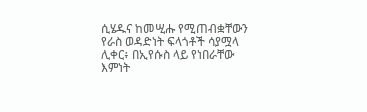ሲሄዱና ከመሢሑ የሚጠብቋቸውን የራስ ወዳድነት ፍላጎቶች ሳያሟላ ሊቀር፥ በኢየሱስ ላይ የነበራቸው እምነት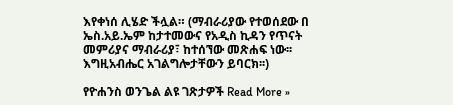እየቀነሰ ሊሄድ ችሏል። (ማብራሪያው የተወሰደው በ ኤስ.አይ.ኤም ከታተመውና የአዲስ ኪዳን የጥናት መምሪያና ማብራሪያ፣ ከተሰኘው መጽሐፍ ነው፡፡ እግዚአብሔር አገልግሎታቸውን ይባርክ፡፡)

የዮሐንስ ወንጌል ልዩ ገጽታዎች Read More »